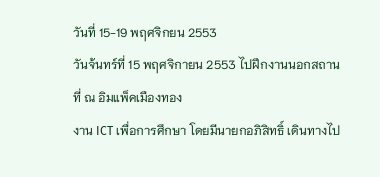วันที่ 15-19 พฤศจิกยน 2553
วันจ้นทร์ที่ 15 พฤศจิกายน 2553 ไปฝึกงานนอกสถานที่ ณ อิมแพ็คเมืองทอง
งาน ICT เพื่อการศึกษา โดยมีนายกอภิสิทธิ์ เดินทางไป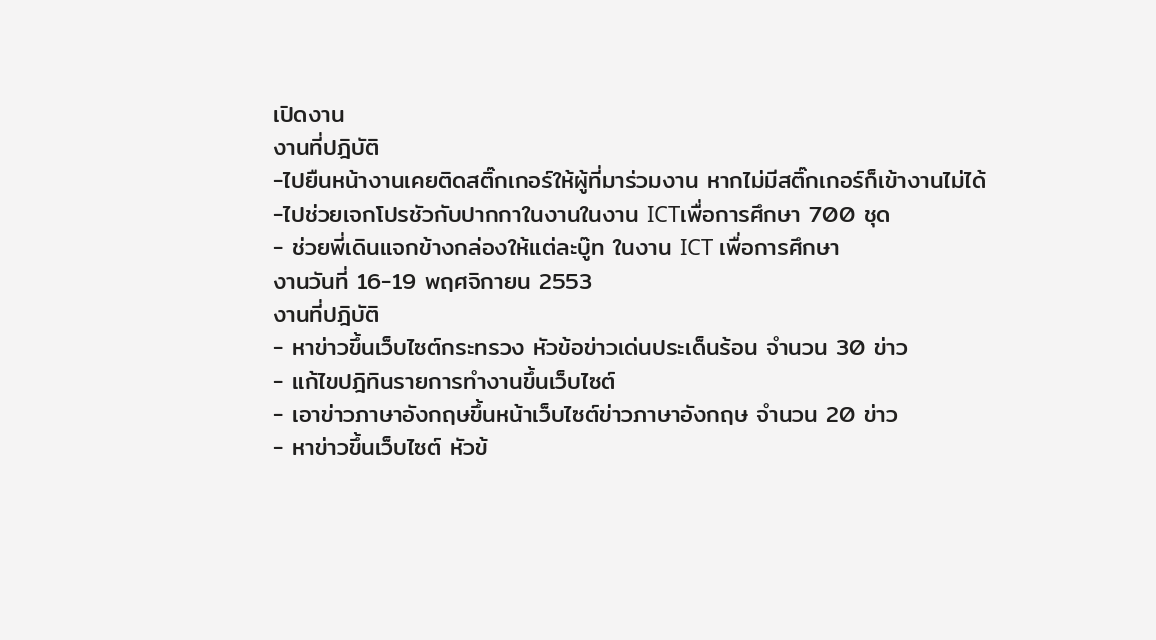เปิดงาน
งานที่ปฎิบัติ
-ไปยืนหน้างานเคยติดสติ๊กเกอร์ให้ผู้ที่มาร่วมงาน หากไม่มีสติ๊กเกอร์ก็เข้างานไม่ได้
-ไปช่วยเจกโปรชัวกับปากกาในงานในงาน ICTเพื่อการศึกษา 700 ชุด
- ช่วยพี่เดินแจกข้างกล่องให้แต่ละบู๊ท ในงาน ICT เพื่อการศึกษา
งานวันที่ 16-19 พฤศจิกายน 2553
งานที่ปฎิบัติ
- หาข่าวขึ้นเว็บไซต์กระทรวง หัวข้อข่าวเด่นประเด็นร้อน จำนวน 30 ข่าว
- แก้ไขปฎิทินรายการทำงานขึ้นเว็บไซต์
- เอาข่าวภาษาอังกฤษขึ้นหน้าเว็บไซต์ข่าวภาษาอังกฤษ จำนวน 20 ข่าว
- หาข่าวขึ้นเว็บไซต์ หัวข้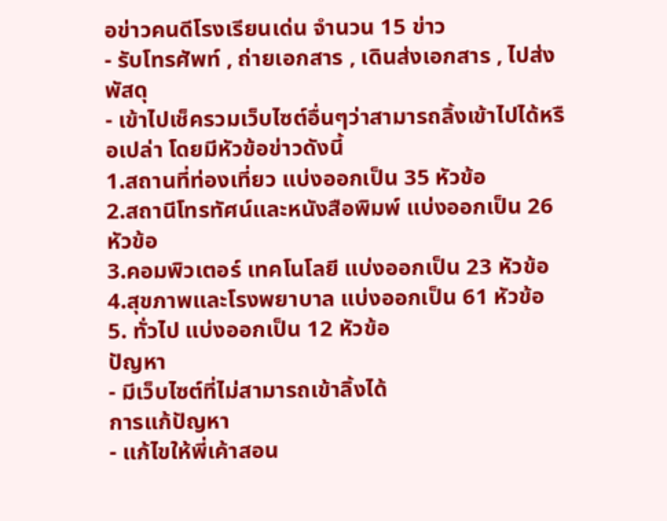อข่าวคนดีโรงเรียนเด่น จำนวน 15 ข่าว
- รับโทรศัพท์ , ถ่ายเอกสาร , เดินส่งเอกสาร , ไปส่งพัสดุ
- เข้าไปเช็ครวมเว็บไซต์อื่นๆว่าสามารถลิ้งเข้าไปได้หรือเปล่า โดยมีหัวข้อข่าวดังนี้
1.สถานที่ท่องเที่ยว แบ่งออกเป็น 35 หัวข้อ
2.สถานีโทรทัศน์และหนังสือพิมพ์ แบ่งออกเป็น 26 หัวข้อ
3.คอมพิวเตอร์ เทคโนโลยี แบ่งออกเป็น 23 หัวข้อ
4.สุขภาพและโรงพยาบาล แบ่งออกเป็น 61 หัวข้อ
5. ทั่วไป แบ่งออกเป็น 12 หัวข้อ
ปัญหา
- มีเว็บไซต์ที่ไม่สามารถเข้าลิ้งได้
การแก้ปัญหา
- แก้ไขให้พี่เค้าสอน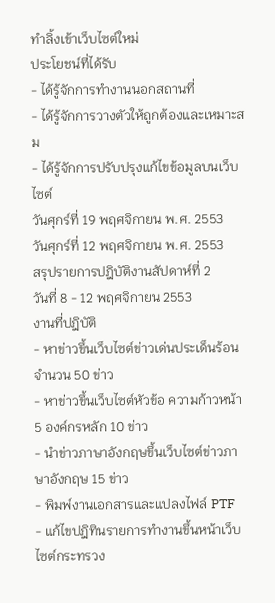ทำลิ้งเข้าเว็บไซต์ใหม่
ประโยชน์ที่ได้รับ
- ได้รู้จักการทำงานนอกสถานที่
- ได้รู้จักการวางตัวให้ถูกต้องและเหมาะสม
- ได้รู้จักการปรับปรุงแก้ไขข้อมูลบนเว็บไซต์
วันศุกร์ที่ 19 พฤศจิกายน พ.ศ. 2553
วันศุกร์ที่ 12 พฤศจิกายน พ.ศ. 2553
สรุปรายการปฎิบัติงานสัปดาห์ที่ 2
วันที่ 8 - 12 พฤศจิกายน 2553
งานที่ปฎิบัติ
- หาข่าวขึ้นเว็บไซต์ข่าวเด่นประเด็นร้อน จำนวน 50 ข่าว
- หาข่าวขึ้นเว็บไซต์หัวข้อ ความก้าวหน้า 5 องค์กรหลัก 10 ข่าว
- นำข่าวภาษาอังกฤษขึ้นเว็บไซต์ข่าวภาษาอังกฤษ 15 ข่าว
- พิมพ์งานเอกสารและแปลงไฟล์ PTF
- แก้ไขปฎิทินรายการทำงานขึ้นหน้าเว็บไซต์กระทรวง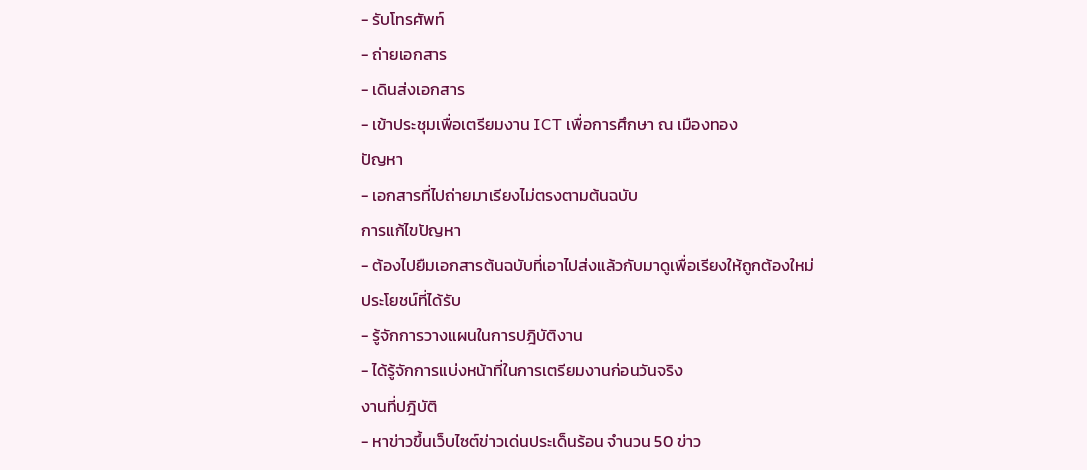- รับโทรศัพท์
- ถ่ายเอกสาร
- เดินส่งเอกสาร
- เข้าประชุมเพื่อเตรียมงาน ICT เพื่อการศึกษา ณ เมืองทอง
ปัญหา
- เอกสารที่ไปถ่ายมาเรียงไม่ตรงตามต้นฉบับ
การแก้ไขปัญหา
- ต้องไปยืมเอกสารต้นฉบับที่เอาไปส่งแล้วกับมาดูเพื่อเรียงให้ถูกต้องใหม่
ประโยชน์ที่ได้รับ
- รู้จักการวางแผนในการปฎิบัติงาน
- ได้รู้จักการแบ่งหน้าที่ในการเตรียมงานก่อนวันจริง
งานที่ปฎิบัติ
- หาข่าวขึ้นเว็บไซต์ข่าวเด่นประเด็นร้อน จำนวน 50 ข่าว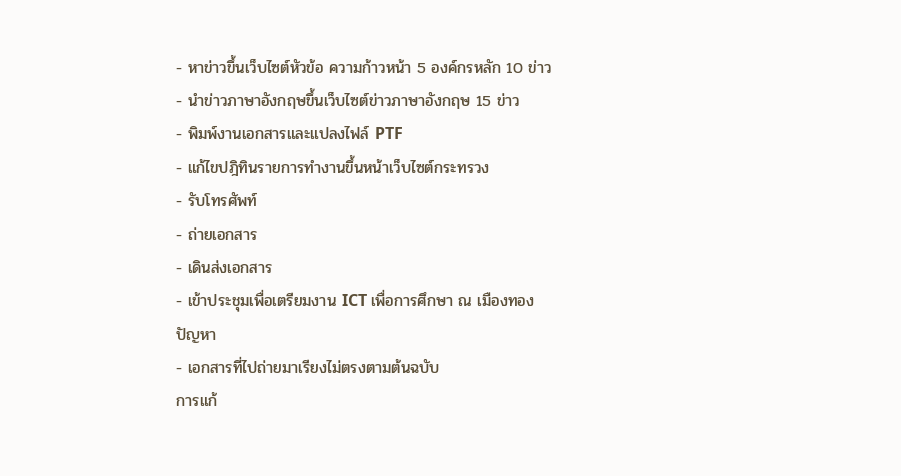- หาข่าวขึ้นเว็บไซต์หัวข้อ ความก้าวหน้า 5 องค์กรหลัก 10 ข่าว
- นำข่าวภาษาอังกฤษขึ้นเว็บไซต์ข่าวภาษาอังกฤษ 15 ข่าว
- พิมพ์งานเอกสารและแปลงไฟล์ PTF
- แก้ไขปฎิทินรายการทำงานขึ้นหน้าเว็บไซต์กระทรวง
- รับโทรศัพท์
- ถ่ายเอกสาร
- เดินส่งเอกสาร
- เข้าประชุมเพื่อเตรียมงาน ICT เพื่อการศึกษา ณ เมืองทอง
ปัญหา
- เอกสารที่ไปถ่ายมาเรียงไม่ตรงตามต้นฉบับ
การแก้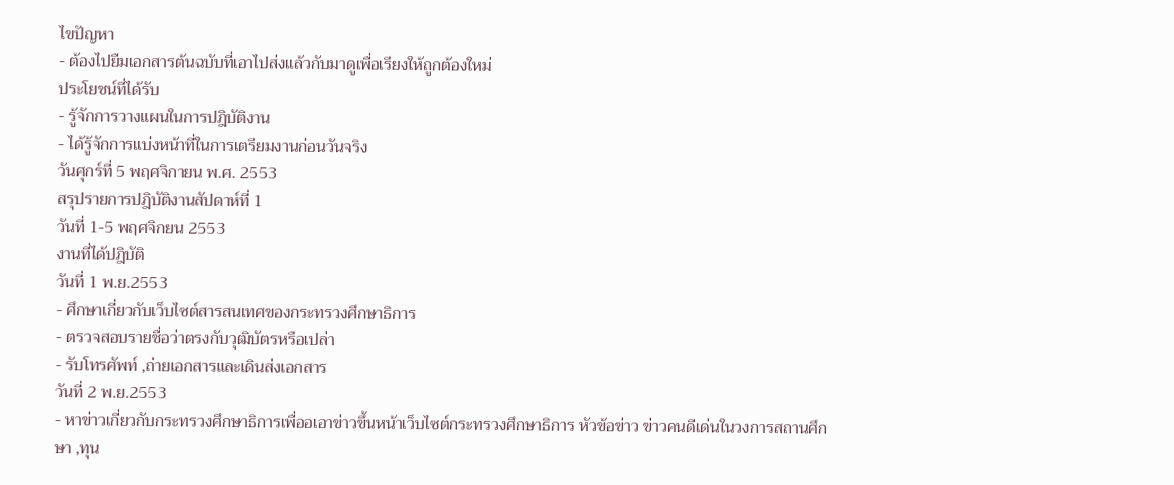ไขปัญหา
- ต้องไปยืมเอกสารต้นฉบับที่เอาไปส่งแล้วกับมาดูเพื่อเรียงให้ถูกต้องใหม่
ประโยชน์ที่ได้รับ
- รู้จักการวางแผนในการปฎิบัติงาน
- ได้รู้จักการแบ่งหน้าที่ในการเตรียมงานก่อนวันจริง
วันศุกร์ที่ 5 พฤศจิกายน พ.ศ. 2553
สรุปรายการปฎิบัติงานสัปดาห์ที่ 1
วันที่ 1-5 พฤศจิกยน 2553
งานที่ได้ปฎิบัติ
วันที่ 1 พ.ย.2553
- ศึกษาเกี่ยวกับเว็บไซต์สารสนเทศของกระทรวงศึกษาธิการ
- ตรวจสอบรายชื่อว่าตรงกับวุฒิบัตรหรือเปล่า
- รับโทรศัพท์ ,ถ่ายเอกสารและเดินส่งเอกสาร
วันที่ 2 พ.ย.2553
- หาข่าวเกี่ยวกับกระทรวงศึกษาธิการเพื่ออเอาข่าวขึ้นหน้าเว็บไซต์กระทรวงศึกษาธิการ หัวข้อข่าว ข่าวคนดีเด่นในวงการสถานศึกษา ,ทุน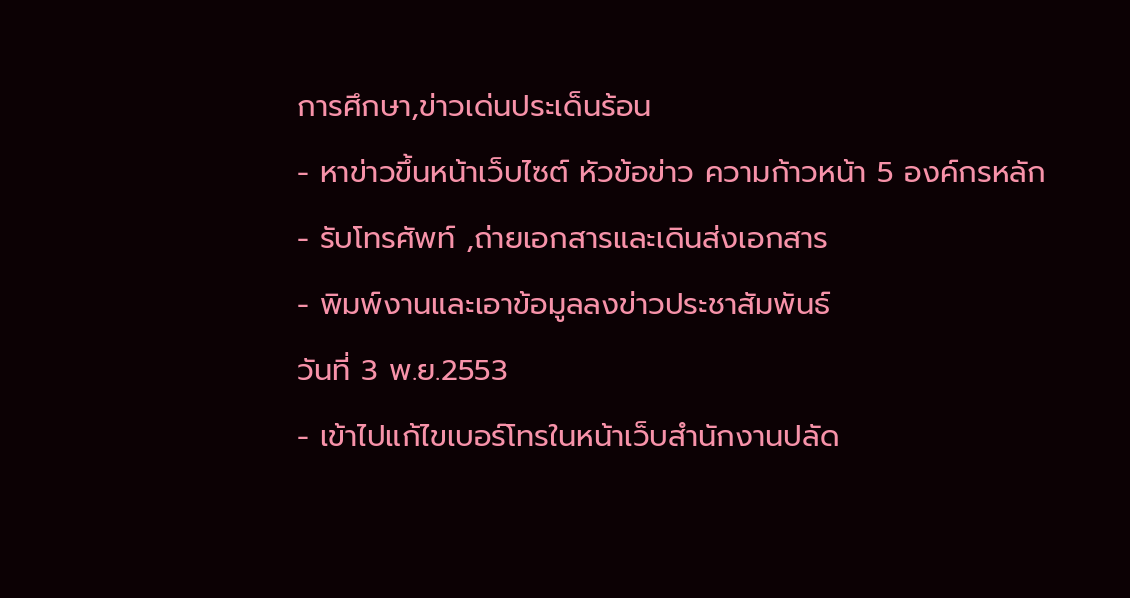การศึกษา,ข่าวเด่นประเด็นร้อน
- หาข่าวขึ้นหน้าเว็บไซต์ หัวข้อข่าว ความก้าวหน้า 5 องค์กรหลัก
- รับโทรศัพท์ ,ถ่ายเอกสารและเดินส่งเอกสาร
- พิมพ์งานและเอาข้อมูลลงข่าวประชาสัมพันธ์
วันที่ 3 พ.ย.2553
- เข้าไปแก้ไขเบอร์โทรในหน้าเว็บสำนักงานปลัด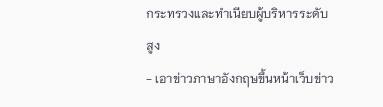กระทรวงและทำเนียบผู้บริหารระดับสูง
- เอาข่าวภาษาอังกฤษขึ้นหน้าเว็บข่าว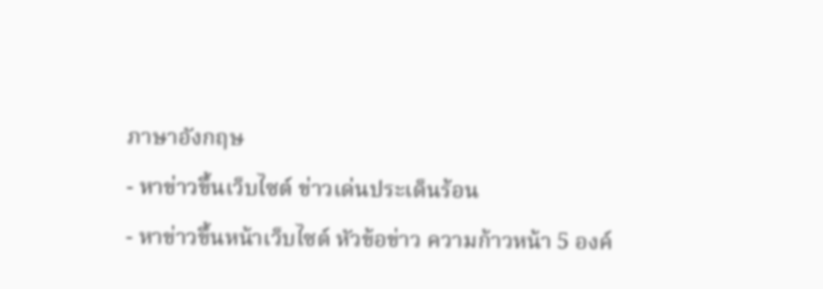ภาษาอังกฤษ
- หาข่าวขึ้นเว็บไซต์ ข่าวเด่นประเด็นร้อน
- หาข่าวขึ้นหน้าเว็บไซต์ หัวข้อข่าว ความก้าวหน้า 5 องค์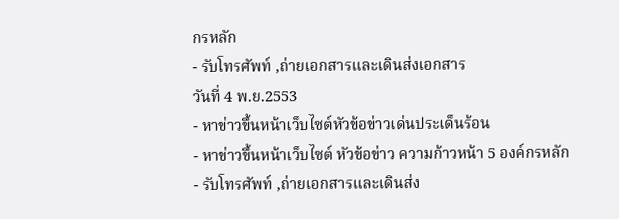กรหลัก
- รับโทรศัพท์ ,ถ่ายเอกสารและเดินส่งเอกสาร
วันที่ 4 พ.ย.2553
- หาข่าวขึ้นหน้าเว็บไซต์หัวข้อข่าวเด่นประเด็นร้อน
- หาข่าวขึ้นหน้าเว็บไซต์ หัวข้อข่าว ความก้าวหน้า 5 องค์กรหลัก
- รับโทรศัพท์ ,ถ่ายเอกสารและเดินส่ง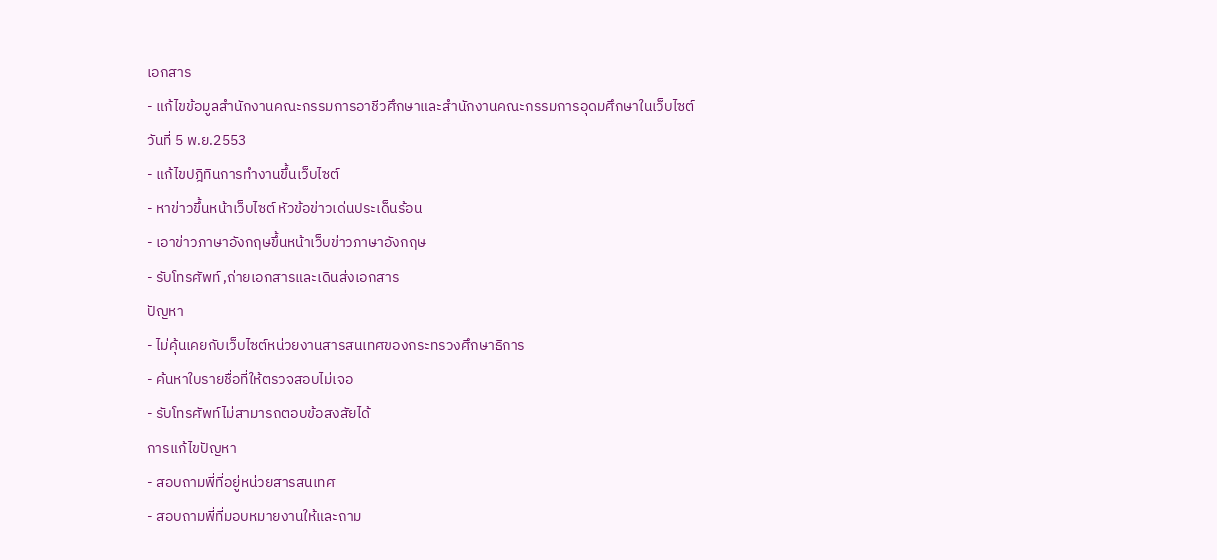เอกสาร
- แก้ไขข้อมูลสำนักงานคณะกรรมการอาชีวศึกษาและสำนักงานคณะกรรมการอุดมศึกษาในเว็บไซต์
วันที่ 5 พ.ย.2553
- แก้ไขปฎิทินการทำงานขึ้นเว็บไซต์
- หาข่าวขึ้นหน้าเว็บไซต์ หัวข้อข่าวเด่นประเด็นร้อน
- เอาข่าวภาษาอังกฤษขึ้นหน้าเว็บข่าวภาษาอังกฤษ
- รับโทรศัพท์ ,ถ่ายเอกสารและเดินส่งเอกสาร
ปัญหา
- ไม่คุ้นเคยกับเว็บไซต์หน่วยงานสารสนเทศของกระทรวงศึกษาธิการ
- ค้นหาใบรายชื่อที่ให้ตรวจสอบไม่เจอ
- รับโทรศัพท์ไม่สามารถตอบข้อสงสัยได้
การแก้ไขปัญหา
- สอบถามพี่ที่อยู่หน่วยสารสนเทศ
- สอบถามพี่ที่มอบหมายงานให้และถาม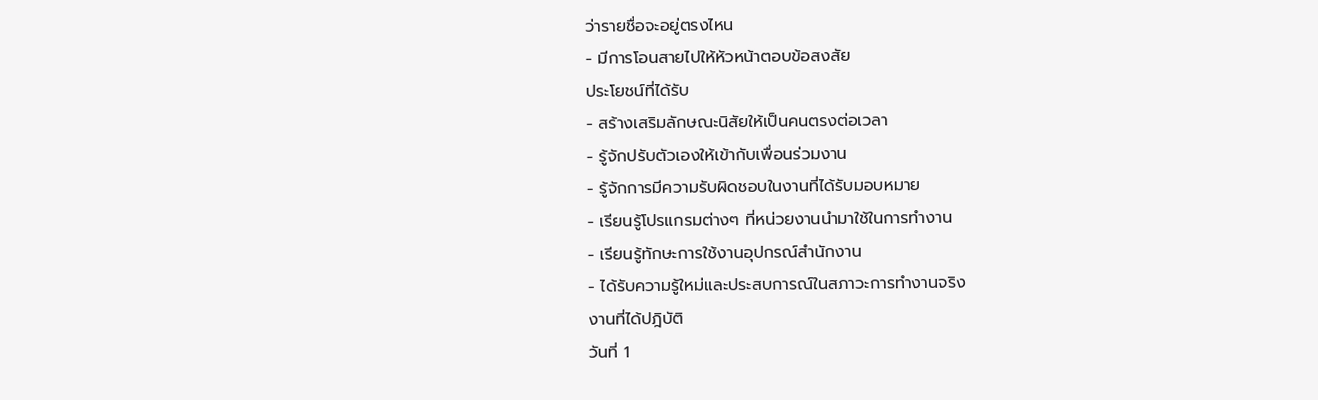ว่ารายชื่อจะอยู่ตรงไหน
- มีการโอนสายไปให้หัวหน้าตอบข้อสงสัย
ประโยชน์ที่ได้รับ
- สร้างเสริมลักษณะนิสัยให้เป็นคนตรงต่อเวลา
- รู้จักปรับตัวเองให้เข้ากับเพื่อนร่วมงาน
- รู้จักการมีความรับผิดชอบในงานที่ได้รับมอบหมาย
- เรียนรู้โปรแกรมต่างๆ ที่หน่วยงานนำมาใช้ในการทำงาน
- เรียนรู้ทักษะการใช้งานอุปกรณ์สำนักงาน
- ได้รับความรู้ใหม่และประสบการณ์ในสภาวะการทำงานจริง
งานที่ได้ปฎิบัติ
วันที่ 1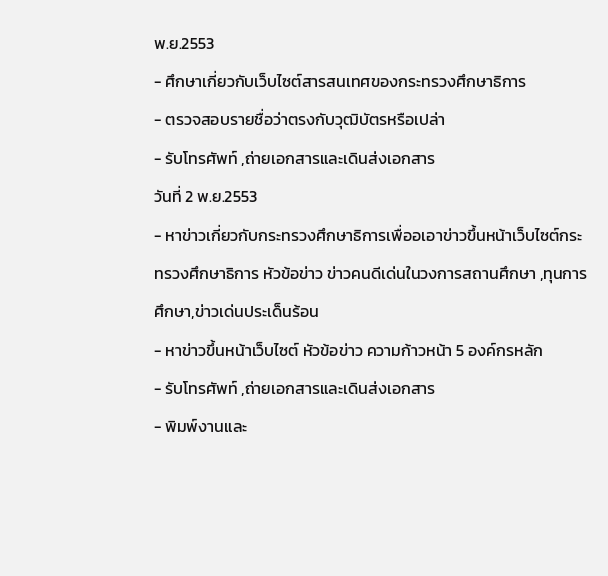พ.ย.2553
- ศึกษาเกี่ยวกับเว็บไซต์สารสนเทศของกระทรวงศึกษาธิการ
- ตรวจสอบรายชื่อว่าตรงกับวุฒิบัตรหรือเปล่า
- รับโทรศัพท์ ,ถ่ายเอกสารและเดินส่งเอกสาร
วันที่ 2 พ.ย.2553
- หาข่าวเกี่ยวกับกระทรวงศึกษาธิการเพื่ออเอาข่าวขึ้นหน้าเว็บไซต์กระทรวงศึกษาธิการ หัวข้อข่าว ข่าวคนดีเด่นในวงการสถานศึกษา ,ทุนการศึกษา,ข่าวเด่นประเด็นร้อน
- หาข่าวขึ้นหน้าเว็บไซต์ หัวข้อข่าว ความก้าวหน้า 5 องค์กรหลัก
- รับโทรศัพท์ ,ถ่ายเอกสารและเดินส่งเอกสาร
- พิมพ์งานและ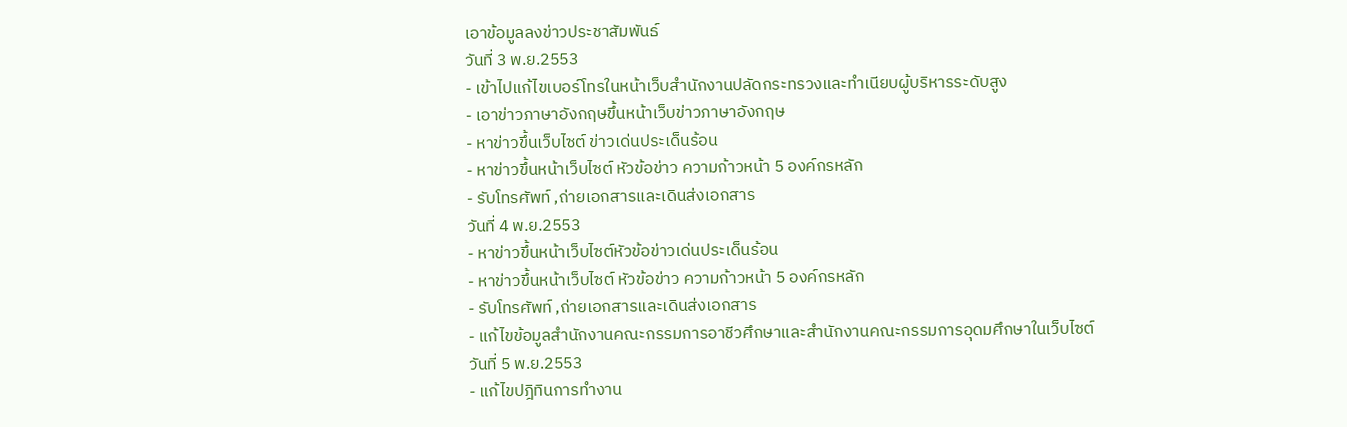เอาข้อมูลลงข่าวประชาสัมพันธ์
วันที่ 3 พ.ย.2553
- เข้าไปแก้ไขเบอร์โทรในหน้าเว็บสำนักงานปลัดกระทรวงและทำเนียบผู้บริหารระดับสูง
- เอาข่าวภาษาอังกฤษขึ้นหน้าเว็บข่าวภาษาอังกฤษ
- หาข่าวขึ้นเว็บไซต์ ข่าวเด่นประเด็นร้อน
- หาข่าวขึ้นหน้าเว็บไซต์ หัวข้อข่าว ความก้าวหน้า 5 องค์กรหลัก
- รับโทรศัพท์ ,ถ่ายเอกสารและเดินส่งเอกสาร
วันที่ 4 พ.ย.2553
- หาข่าวขึ้นหน้าเว็บไซต์หัวข้อข่าวเด่นประเด็นร้อน
- หาข่าวขึ้นหน้าเว็บไซต์ หัวข้อข่าว ความก้าวหน้า 5 องค์กรหลัก
- รับโทรศัพท์ ,ถ่ายเอกสารและเดินส่งเอกสาร
- แก้ไขข้อมูลสำนักงานคณะกรรมการอาชีวศึกษาและสำนักงานคณะกรรมการอุดมศึกษาในเว็บไซต์
วันที่ 5 พ.ย.2553
- แก้ไขปฎิทินการทำงาน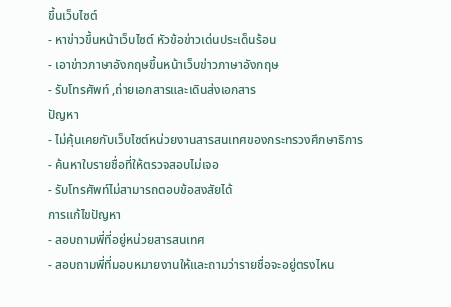ขึ้นเว็บไซต์
- หาข่าวขึ้นหน้าเว็บไซต์ หัวข้อข่าวเด่นประเด็นร้อน
- เอาข่าวภาษาอังกฤษขึ้นหน้าเว็บข่าวภาษาอังกฤษ
- รับโทรศัพท์ ,ถ่ายเอกสารและเดินส่งเอกสาร
ปัญหา
- ไม่คุ้นเคยกับเว็บไซต์หน่วยงานสารสนเทศของกระทรวงศึกษาธิการ
- ค้นหาใบรายชื่อที่ให้ตรวจสอบไม่เจอ
- รับโทรศัพท์ไม่สามารถตอบข้อสงสัยได้
การแก้ไขปัญหา
- สอบถามพี่ที่อยู่หน่วยสารสนเทศ
- สอบถามพี่ที่มอบหมายงานให้และถามว่ารายชื่อจะอยู่ตรงไหน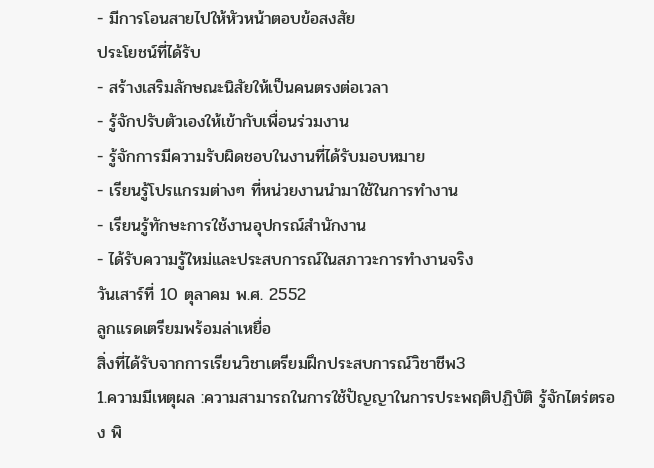- มีการโอนสายไปให้หัวหน้าตอบข้อสงสัย
ประโยชน์ที่ได้รับ
- สร้างเสริมลักษณะนิสัยให้เป็นคนตรงต่อเวลา
- รู้จักปรับตัวเองให้เข้ากับเพื่อนร่วมงาน
- รู้จักการมีความรับผิดชอบในงานที่ได้รับมอบหมาย
- เรียนรู้โปรแกรมต่างๆ ที่หน่วยงานนำมาใช้ในการทำงาน
- เรียนรู้ทักษะการใช้งานอุปกรณ์สำนักงาน
- ได้รับความรู้ใหม่และประสบการณ์ในสภาวะการทำงานจริง
วันเสาร์ที่ 10 ตุลาคม พ.ศ. 2552
ลูกแรดเตรียมพร้อมล่าเหยื่อ
สิ่งที่ได้รับจากการเรียนวิชาเตรียมฝึกประสบการณ์วิชาชีพ3
1.ความมีเหตุผล :ความสามารถในการใช้ปัญญาในการประพฤติปฏิบัติ รู้จักไตร่ตรอง พิ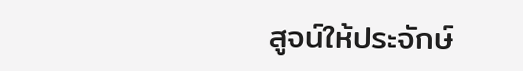สูจน์ให้ประจักษ์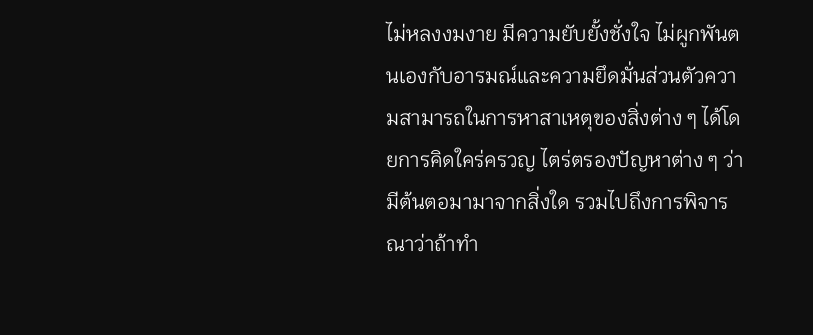ไม่หลงงมงาย มีความยับยั้งชั่งใจ ไม่ผูกพันตนเองกับอารมณ์และความยึดมั่นส่วนตัวความสามารถในการหาสาเหตุของสิ่งต่าง ๆ ได้โดยการคิดใคร่ครวญ ไตร่ตรองปัญหาต่าง ๆ ว่ามีต้นตอมามาจากสิ่งใด รวมไปถึงการพิจารณาว่าถ้าทำ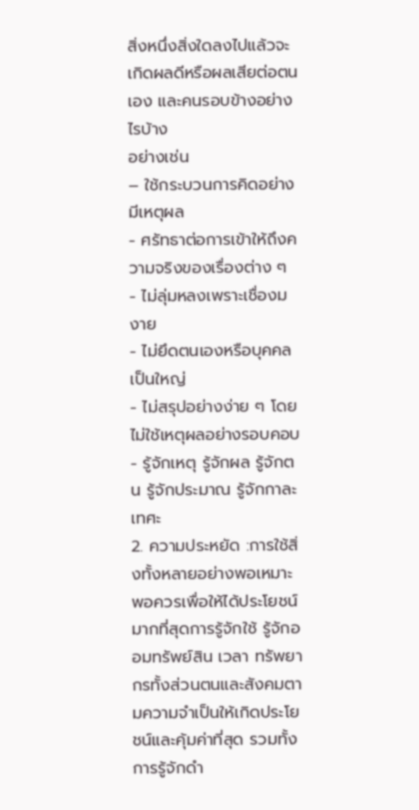สิ่งหนึ่งสิ่งใดลงไปแล้วจะเกิดผลดีหรือผลเสียต่อตนเอง และคนรอบข้างอย่างไรบ้าง
อย่างเช่น
– ใช้กระบวนการคิดอย่างมีเหตุผล
- ศรัทธาต่อการเข้าให้ถึงความจริงของเรื่องต่าง ๆ
- ไม่ลุ่มหลงเพราะเชื่องมงาย
- ไม่ยึดตนเองหรือบุคคลเป็นใหญ่
- ไม่สรุปอย่างง่าย ๆ โดยไม่ใช้เหตุผลอย่างรอบคอบ
- รู้จักเหตุ รู้จักผล รู้จักตน รู้จักประมาณ รู้จักกาละเทศะ
2. ความประหยัด :การใช้สิ่งทั้งหลายอย่างพอเหมาะพอควรเพื่อให้ได้ประโยชน์มากที่สุดการรู้จักใช้ รู้จักออมทรัพย์สิน เวลา ทรัพยากรทั้งส่วนตนและสังคมตามความจำเป็นให้เกิดประโยชน์และคุ้มค่าที่สุด รวมทั้งการรู้จักดำ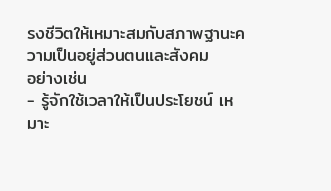รงชีวิตให้เหมาะสมกับสภาพฐานะความเป็นอยู่ส่วนตนและสังคม
อย่างเช่น
- รู้จักใช้เวลาให้เป็นประโยชน์ เหมาะ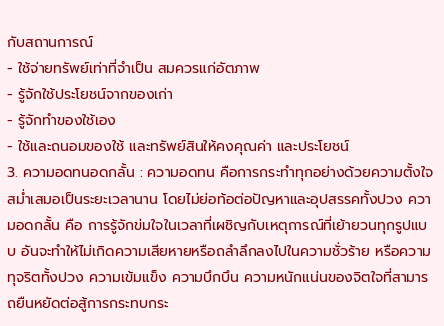กับสถานการณ์
- ใช้จ่ายทรัพย์เท่าที่จำเป็น สมควรแก่อัตภาพ
- รู้จักใช้ประโยชน์จากของเก่า
- รู้จักทำของใช้เอง
- ใช้และถนอมของใช้ และทรัพย์สินให้คงคุณค่า และประโยชน์
3. ความอดทนอดกลั้น : ความอดทน คือการกระทำทุกอย่างด้วยความตั้งใจ สม่ำเสมอเป็นระยะเวลานาน โดยไม่ย่อท้อต่อปัญหาและอุปสรรคทั้งปวง ความอดกลั้น คือ การรู้จักข่มใจในเวลาที่เผชิญกับเหตุการณ์ที่เย้ายวนทุกรูปแบบ อันจะทำให้ไม่เกิดความเสียหายหรือถลำลึกลงไปในความชั่วร้าย หรือความทุจริตทั้งปวง ความเข้มแข็ง ความบึกบึน ความหนักแน่นของจิตใจที่สามารถยืนหยัดต่อสู้การกระทบกระ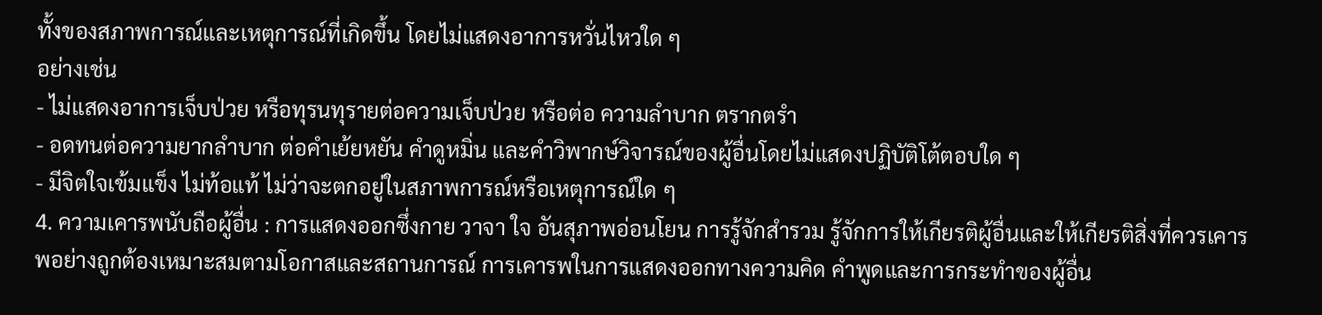ทั้งของสภาพการณ์และเหตุการณ์ที่เกิดขึ้น โดยไม่แสดงอาการหวั่นไหวใด ๆ
อย่างเช่น
- ไม่แสดงอาการเจ็บป่วย หรือทุรนทุรายต่อความเจ็บป่วย หรือต่อ ความลำบาก ตรากตรำ
- อดทนต่อความยากลำบาก ต่อคำเย้ยหยัน คำดูหมิ่น และคำวิพากษ์วิจารณ์ของผู้อื่นโดยไม่แสดงปฏิบัติโต้ตอบใด ๆ
- มีจิตใจเข้มแข็ง ไม่ท้อแท้ ไม่ว่าจะตกอยู่ในสภาพการณ์หรือเหตุการณ์ใด ๆ
4. ความเคารพนับถือผู้อื่น : การแสดงออกซึ่งกาย วาจา ใจ อันสุภาพอ่อนโยน การรู้จักสำรวม รู้จักการให้เกียรติผู้อื่นและให้เกียรติสิ่งที่ควรเคารพอย่างถูกต้องเหมาะสมตามโอกาสและสถานการณ์ การเคารพในการแสดงออกทางความคิด คำพูดและการกระทำของผู้อื่น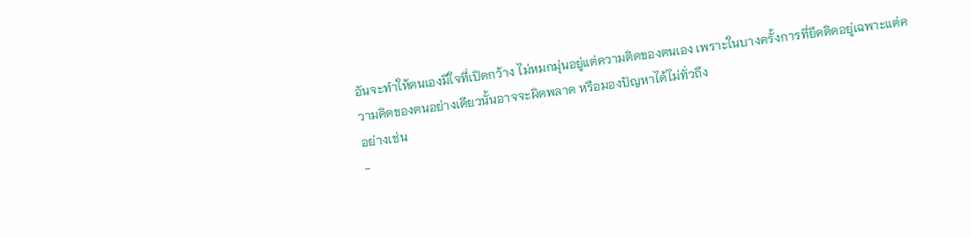อันจะทำให้ตนเองมีใจที่เปิดกว้าง ไม่หมกมุ่นอยู่แต่ความติดของตนเอง เพราะในบางครั้งการที่ยึดติดอยู่เฉพาะแต่ความคิดของตนอย่างเดียวนั้นอาจจะผิดพลาด หรือมองปัญหาได้ไม่ทั่วถึง
อย่างเช่น
-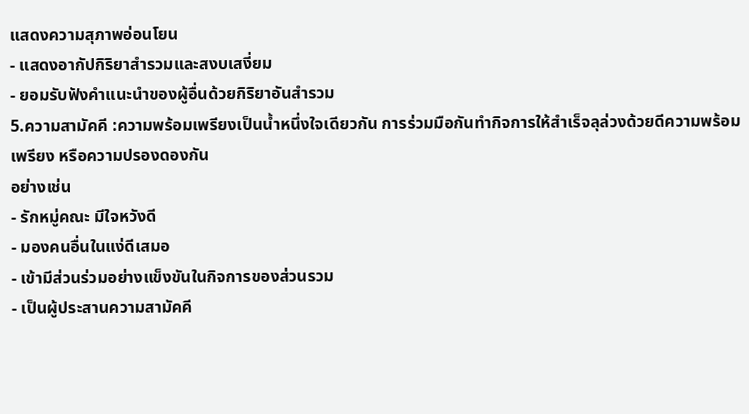แสดงความสุภาพอ่อนโยน
- แสดงอากัปกิริยาสำรวมและสงบเสงี่ยม
- ยอมรับฟังคำแนะนำของผู้อื่นด้วยกิริยาอันสำรวม
5.ความสามัคคี :ความพร้อมเพรียงเป็นน้ำหนึ่งใจเดียวกัน การร่วมมือกันทำกิจการให้สำเร็จลุล่วงด้วยดีความพร้อมเพรียง หรือความปรองดองกัน
อย่างเช่น
- รักหมู่คณะ มีใจหวังดี
- มองคนอื่นในแง่ดีเสมอ
- เข้ามีส่วนร่วมอย่างแข็งขันในกิจการของส่วนรวม
- เป็นผู้ประสานความสามัคคี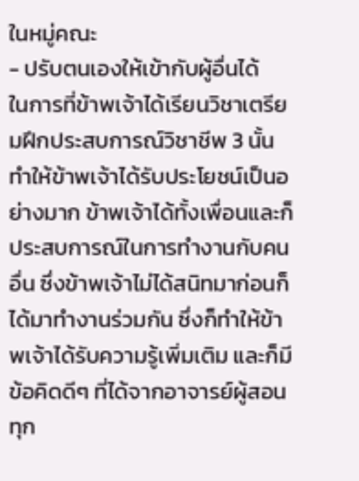ในหมู่คณะ
- ปรับตนเองให้เข้ากับผู้อื่นได้
ในการที่ข้าพเจ้าได้เรียนวิชาเตรียมฝึกประสบการณ์วิชาชีพ 3 นั้นทำให้ข้าพเจ้าได้รับประโยชน์เป็นอย่างมาก ข้าพเจ้าได้ทั้งเพื่อนและก็ประสบการณ์ในการทำงานกับคนอื่น ซึ่งข้าพเจ้าไม่ได้สนิทมาก่อนก็ได้มาทำงานร่วมกัน ซึ่งก็ทำให้ข้าพเจ้าได้รับความรู้เพิ่มเติม และก็มีข้อคิดดีๆ ที่ได้จากอาจารย์ผู้สอนทุก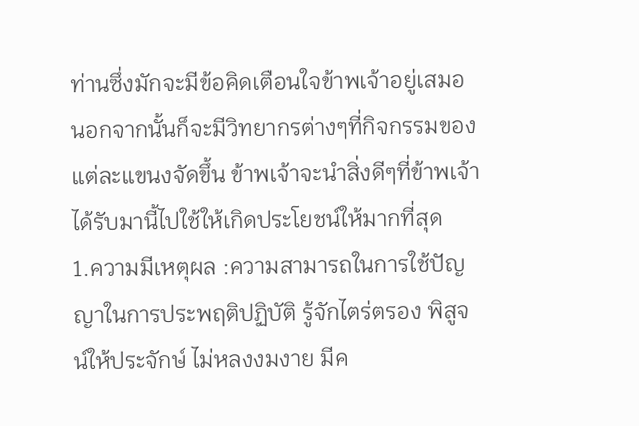ท่านซึ่งมักจะมีข้อคิดเตือนใจข้าพเจ้าอยู่เสมอ นอกจากนั้นก็จะมีวิทยากรต่างๆที่กิจกรรมของแต่ละแขนงจัดขึ้น ข้าพเจ้าจะนำสิ่งดีๆที่ข้าพเจ้าได้รับมานี้ไปใช้ให้เกิดประโยชน์ให้มากที่สุด
1.ความมีเหตุผล :ความสามารถในการใช้ปัญญาในการประพฤติปฏิบัติ รู้จักไตร่ตรอง พิสูจน์ให้ประจักษ์ ไม่หลงงมงาย มีค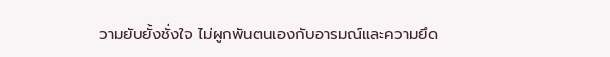วามยับยั้งชั่งใจ ไม่ผูกพันตนเองกับอารมณ์และความยึด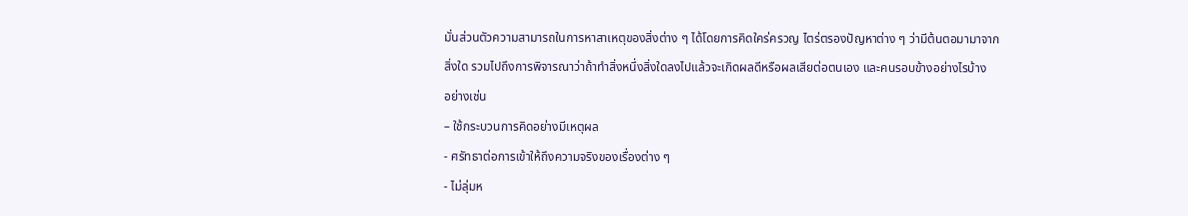มั่นส่วนตัวความสามารถในการหาสาเหตุของสิ่งต่าง ๆ ได้โดยการคิดใคร่ครวญ ไตร่ตรองปัญหาต่าง ๆ ว่ามีต้นตอมามาจากสิ่งใด รวมไปถึงการพิจารณาว่าถ้าทำสิ่งหนึ่งสิ่งใดลงไปแล้วจะเกิดผลดีหรือผลเสียต่อตนเอง และคนรอบข้างอย่างไรบ้าง
อย่างเช่น
– ใช้กระบวนการคิดอย่างมีเหตุผล
- ศรัทธาต่อการเข้าให้ถึงความจริงของเรื่องต่าง ๆ
- ไม่ลุ่มห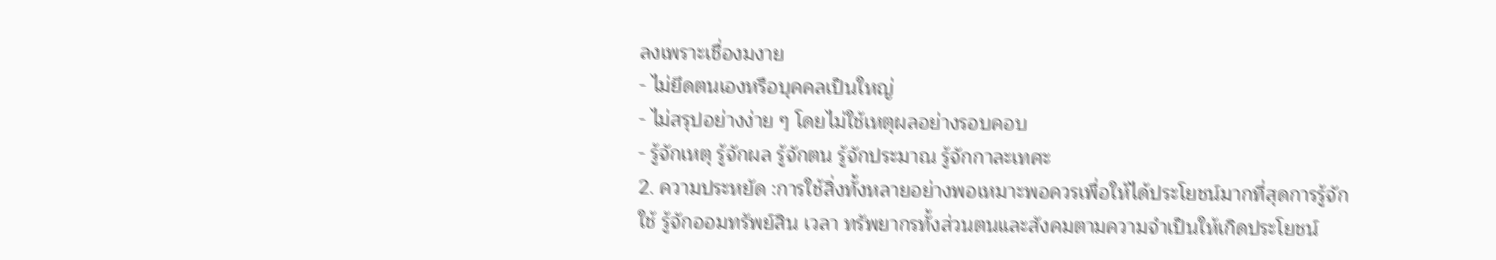ลงเพราะเชื่องมงาย
- ไม่ยึดตนเองหรือบุคคลเป็นใหญ่
- ไม่สรุปอย่างง่าย ๆ โดยไม่ใช้เหตุผลอย่างรอบคอบ
- รู้จักเหตุ รู้จักผล รู้จักตน รู้จักประมาณ รู้จักกาละเทศะ
2. ความประหยัด :การใช้สิ่งทั้งหลายอย่างพอเหมาะพอควรเพื่อให้ได้ประโยชน์มากที่สุดการรู้จักใช้ รู้จักออมทรัพย์สิน เวลา ทรัพยากรทั้งส่วนตนและสังคมตามความจำเป็นให้เกิดประโยชน์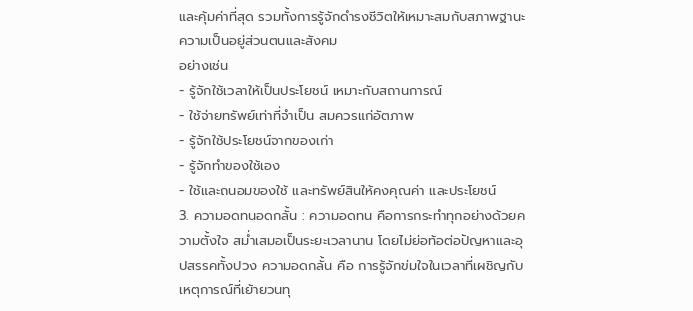และคุ้มค่าที่สุด รวมทั้งการรู้จักดำรงชีวิตให้เหมาะสมกับสภาพฐานะความเป็นอยู่ส่วนตนและสังคม
อย่างเช่น
- รู้จักใช้เวลาให้เป็นประโยชน์ เหมาะกับสถานการณ์
- ใช้จ่ายทรัพย์เท่าที่จำเป็น สมควรแก่อัตภาพ
- รู้จักใช้ประโยชน์จากของเก่า
- รู้จักทำของใช้เอง
- ใช้และถนอมของใช้ และทรัพย์สินให้คงคุณค่า และประโยชน์
3. ความอดทนอดกลั้น : ความอดทน คือการกระทำทุกอย่างด้วยความตั้งใจ สม่ำเสมอเป็นระยะเวลานาน โดยไม่ย่อท้อต่อปัญหาและอุปสรรคทั้งปวง ความอดกลั้น คือ การรู้จักข่มใจในเวลาที่เผชิญกับเหตุการณ์ที่เย้ายวนทุ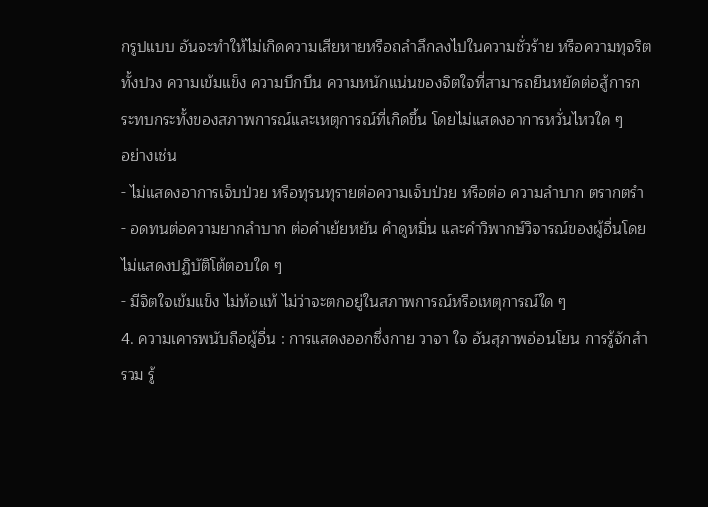กรูปแบบ อันจะทำให้ไม่เกิดความเสียหายหรือถลำลึกลงไปในความชั่วร้าย หรือความทุจริตทั้งปวง ความเข้มแข็ง ความบึกบึน ความหนักแน่นของจิตใจที่สามารถยืนหยัดต่อสู้การกระทบกระทั้งของสภาพการณ์และเหตุการณ์ที่เกิดขึ้น โดยไม่แสดงอาการหวั่นไหวใด ๆ
อย่างเช่น
- ไม่แสดงอาการเจ็บป่วย หรือทุรนทุรายต่อความเจ็บป่วย หรือต่อ ความลำบาก ตรากตรำ
- อดทนต่อความยากลำบาก ต่อคำเย้ยหยัน คำดูหมิ่น และคำวิพากษ์วิจารณ์ของผู้อื่นโดยไม่แสดงปฏิบัติโต้ตอบใด ๆ
- มีจิตใจเข้มแข็ง ไม่ท้อแท้ ไม่ว่าจะตกอยู่ในสภาพการณ์หรือเหตุการณ์ใด ๆ
4. ความเคารพนับถือผู้อื่น : การแสดงออกซึ่งกาย วาจา ใจ อันสุภาพอ่อนโยน การรู้จักสำรวม รู้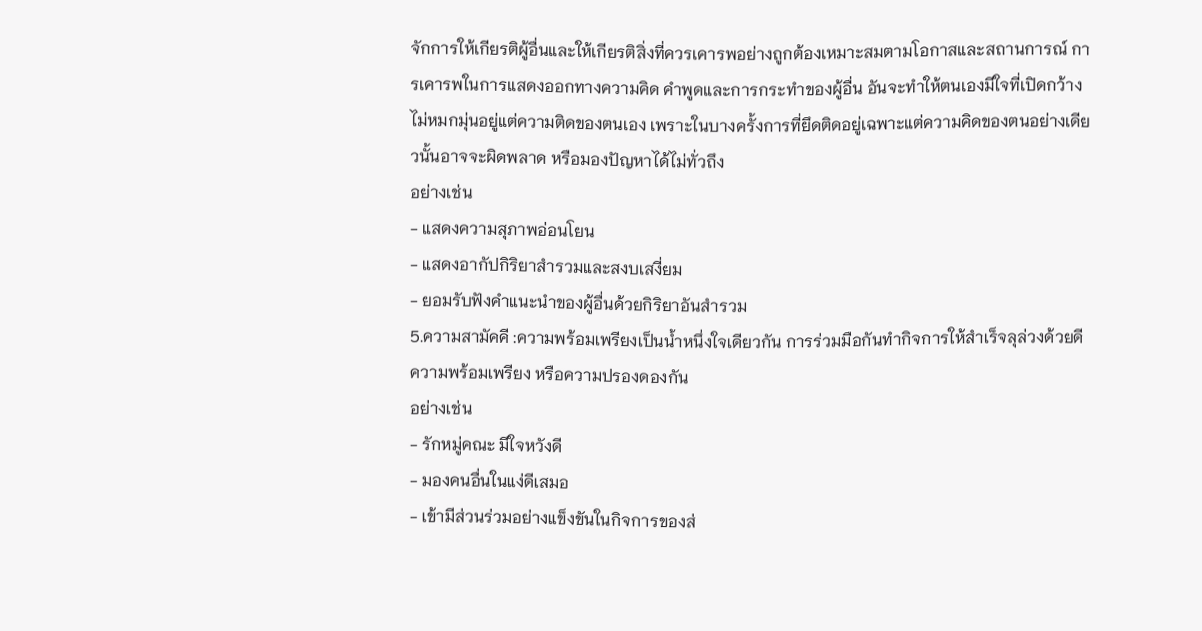จักการให้เกียรติผู้อื่นและให้เกียรติสิ่งที่ควรเคารพอย่างถูกต้องเหมาะสมตามโอกาสและสถานการณ์ การเคารพในการแสดงออกทางความคิด คำพูดและการกระทำของผู้อื่น อันจะทำให้ตนเองมีใจที่เปิดกว้าง ไม่หมกมุ่นอยู่แต่ความติดของตนเอง เพราะในบางครั้งการที่ยึดติดอยู่เฉพาะแต่ความคิดของตนอย่างเดียวนั้นอาจจะผิดพลาด หรือมองปัญหาได้ไม่ทั่วถึง
อย่างเช่น
- แสดงความสุภาพอ่อนโยน
- แสดงอากัปกิริยาสำรวมและสงบเสงี่ยม
- ยอมรับฟังคำแนะนำของผู้อื่นด้วยกิริยาอันสำรวม
5.ความสามัคคี :ความพร้อมเพรียงเป็นน้ำหนึ่งใจเดียวกัน การร่วมมือกันทำกิจการให้สำเร็จลุล่วงด้วยดีความพร้อมเพรียง หรือความปรองดองกัน
อย่างเช่น
- รักหมู่คณะ มีใจหวังดี
- มองคนอื่นในแง่ดีเสมอ
- เข้ามีส่วนร่วมอย่างแข็งขันในกิจการของส่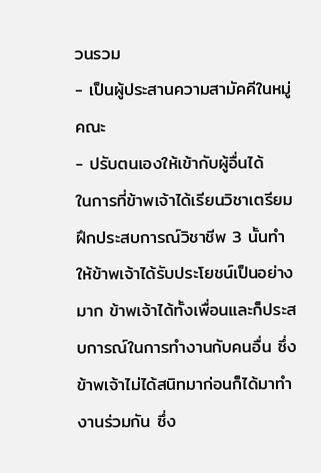วนรวม
- เป็นผู้ประสานความสามัคคีในหมู่คณะ
- ปรับตนเองให้เข้ากับผู้อื่นได้
ในการที่ข้าพเจ้าได้เรียนวิชาเตรียมฝึกประสบการณ์วิชาชีพ 3 นั้นทำให้ข้าพเจ้าได้รับประโยชน์เป็นอย่างมาก ข้าพเจ้าได้ทั้งเพื่อนและก็ประสบการณ์ในการทำงานกับคนอื่น ซึ่งข้าพเจ้าไม่ได้สนิทมาก่อนก็ได้มาทำงานร่วมกัน ซึ่ง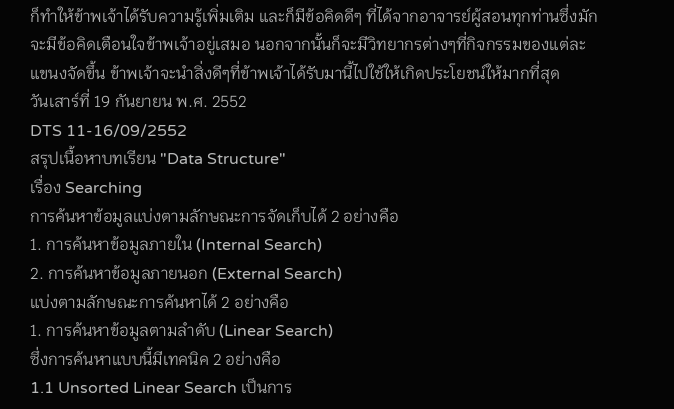ก็ทำให้ข้าพเจ้าได้รับความรู้เพิ่มเติม และก็มีข้อคิดดีๆ ที่ได้จากอาจารย์ผู้สอนทุกท่านซึ่งมักจะมีข้อคิดเตือนใจข้าพเจ้าอยู่เสมอ นอกจากนั้นก็จะมีวิทยากรต่างๆที่กิจกรรมของแต่ละแขนงจัดขึ้น ข้าพเจ้าจะนำสิ่งดีๆที่ข้าพเจ้าได้รับมานี้ไปใช้ให้เกิดประโยชน์ให้มากที่สุด
วันเสาร์ที่ 19 กันยายน พ.ศ. 2552
DTS 11-16/09/2552
สรุปเนื้อหาบทเรียน "Data Structure"
เรื่อง Searching
การค้นหาข้อมูลแบ่งตามลักษณะการจัดเก็บได้ 2 อย่างคือ
1. การค้นหาข้อมูลภายใน (Internal Search)
2. การค้นหาข้อมูลภายนอก (External Search)
แบ่งตามลักษณะการค้นหาได้ 2 อย่างคือ
1. การค้นหาข้อมูลตามลำดับ (Linear Search)
ซึ่งการค้นหาแบบนี้มีเทคนิค 2 อย่างคือ
1.1 Unsorted Linear Search เป็นการ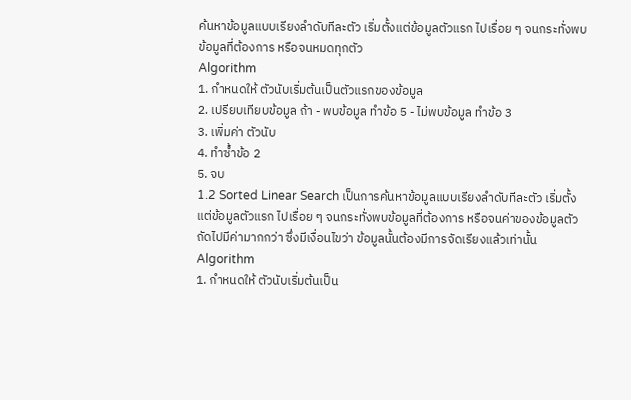ค้นหาข้อมูลแบบเรียงลำดับทีละตัว เริ่มตั้งแต่ข้อมูลตัวแรก ไปเรื่อย ๆ จนกระทั่งพบข้อมูลที่ต้องการ หรือจนหมดทุกตัว
Algorithm
1. กำหนดให้ ตัวนับเริ่มต้นเป็นตัวแรกของข้อมูล
2. เปรียบเทียบข้อมูล ถ้า - พบข้อมูล ทำข้อ 5 - ไม่พบข้อมูล ทำข้อ 3
3. เพิ่มค่า ตัวนับ
4. ทำซ้ำข้อ 2
5. จบ
1.2 Sorted Linear Search เป็นการค้นหาข้อมูลแบบเรียงลำดับทีละตัว เริ่มตั้งแต่ข้อมูลตัวแรก ไปเรื่อย ๆ จนกระทั่งพบข้อมูลที่ต้องการ หรือจนค่าของข้อมูลตัวถัดไปมีค่ามากกว่า ซึ่งมีเงื่อนไขว่า ข้อมูลนั้นต้องมีการจัดเรียงแล้วเท่านั้น
Algorithm
1. กำหนดให้ ตัวนับเริ่มต้นเป็น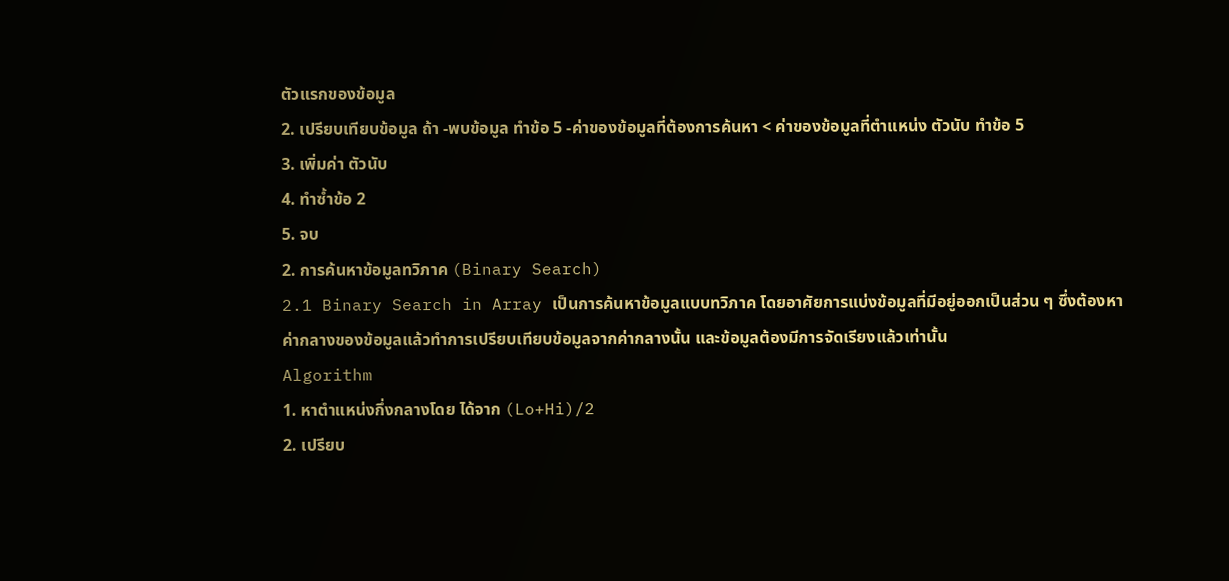ตัวแรกของข้อมูล
2. เปรียบเทียบข้อมูล ถ้า -พบข้อมูล ทำข้อ 5 -ค่าของข้อมูลที่ต้องการค้นหา < ค่าของข้อมูลที่ตำแหน่ง ตัวนับ ทำข้อ 5
3. เพิ่มค่า ตัวนับ
4. ทำซ้ำข้อ 2
5. จบ
2. การค้นหาข้อมูลทวิภาค (Binary Search)
2.1 Binary Search in Array เป็นการค้นหาข้อมูลแบบทวิภาค โดยอาศัยการแบ่งข้อมูลที่มีอยู่ออกเป็นส่วน ๆ ซึ่งต้องหาค่ากลางของข้อมูลแล้วทำการเปรียบเทียบข้อมูลจากค่ากลางนั้น และข้อมูลต้องมีการจัดเรียงแล้วเท่านั้น
Algorithm
1. หาตำแหน่งกึ่งกลางโดย ได้จาก (Lo+Hi)/2
2. เปรียบ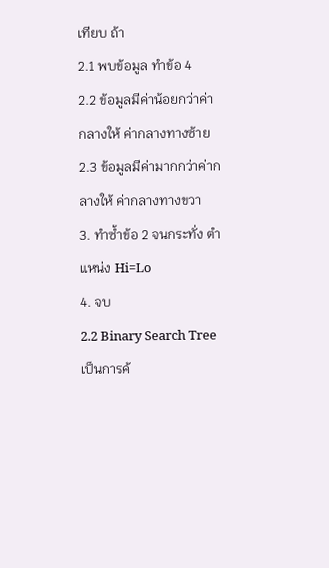เทียบ ถ้า
2.1 พบข้อมูล ทำข้อ 4
2.2 ข้อมูลมีค่าน้อยกว่าค่ากลางให้ ค่ากลางทางซ้าย
2.3 ข้อมูลมีค่ามากกว่าค่ากลางให้ ค่ากลางทางขวา
3. ทำซ้ำข้อ 2 จนกระทั่ง ตำแหน่ง Hi=Lo
4. จบ
2.2 Binary Search Tree เป็นการค้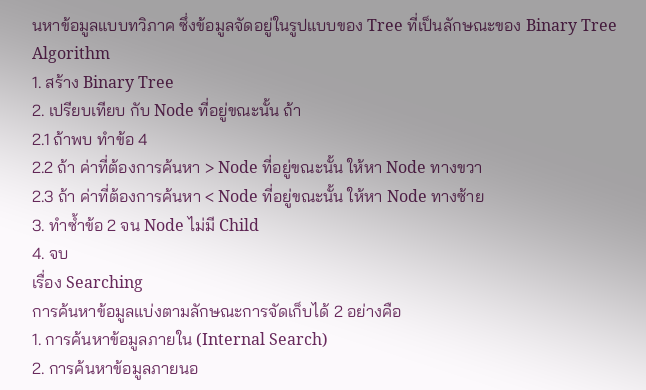นหาข้อมูลแบบทวิภาค ซึ่งข้อมูลจัดอยู่ในรูปแบบของ Tree ที่เป็นลักษณะของ Binary Tree
Algorithm
1. สร้าง Binary Tree
2. เปรียบเทียบ กับ Node ที่อยู่ขณะนั้น ถ้า
2.1 ถ้าพบ ทำข้อ 4
2.2 ถ้า ค่าที่ต้องการค้นหา > Node ที่อยู่ขณะนั้น ให้หา Node ทางขวา
2.3 ถ้า ค่าที่ต้องการค้นหา < Node ที่อยู่ขณะนั้น ให้หา Node ทางซ้าย
3. ทำซ้ำข้อ 2 จน Node ไม่มี Child
4. จบ
เรื่อง Searching
การค้นหาข้อมูลแบ่งตามลักษณะการจัดเก็บได้ 2 อย่างคือ
1. การค้นหาข้อมูลภายใน (Internal Search)
2. การค้นหาข้อมูลภายนอ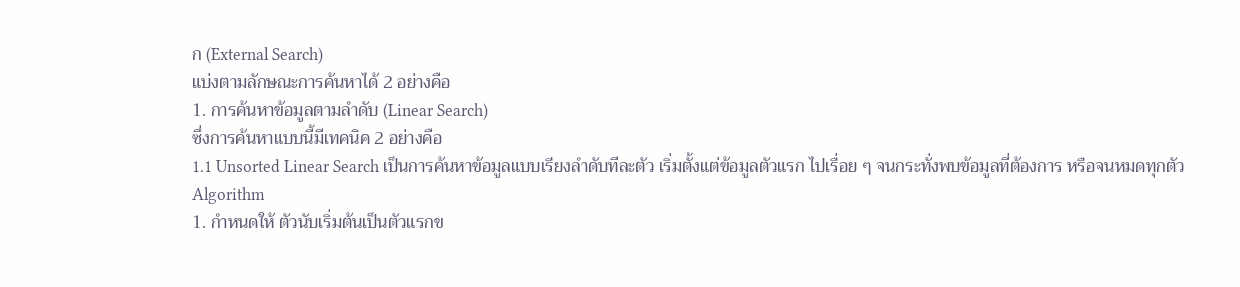ก (External Search)
แบ่งตามลักษณะการค้นหาได้ 2 อย่างคือ
1. การค้นหาข้อมูลตามลำดับ (Linear Search)
ซึ่งการค้นหาแบบนี้มีเทคนิค 2 อย่างคือ
1.1 Unsorted Linear Search เป็นการค้นหาข้อมูลแบบเรียงลำดับทีละตัว เริ่มตั้งแต่ข้อมูลตัวแรก ไปเรื่อย ๆ จนกระทั่งพบข้อมูลที่ต้องการ หรือจนหมดทุกตัว
Algorithm
1. กำหนดให้ ตัวนับเริ่มต้นเป็นตัวแรกข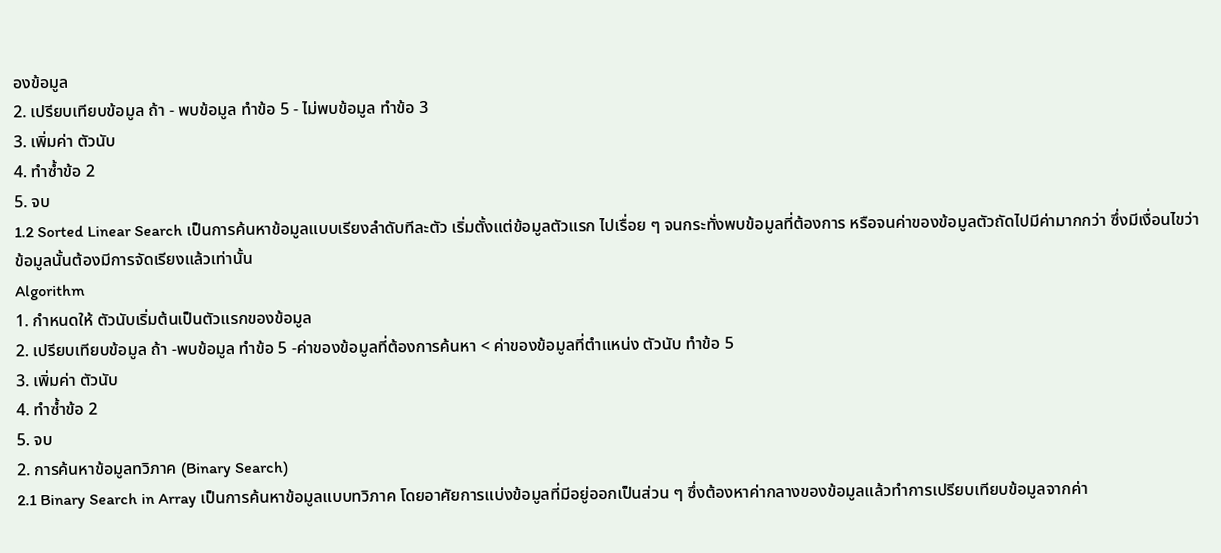องข้อมูล
2. เปรียบเทียบข้อมูล ถ้า - พบข้อมูล ทำข้อ 5 - ไม่พบข้อมูล ทำข้อ 3
3. เพิ่มค่า ตัวนับ
4. ทำซ้ำข้อ 2
5. จบ
1.2 Sorted Linear Search เป็นการค้นหาข้อมูลแบบเรียงลำดับทีละตัว เริ่มตั้งแต่ข้อมูลตัวแรก ไปเรื่อย ๆ จนกระทั่งพบข้อมูลที่ต้องการ หรือจนค่าของข้อมูลตัวถัดไปมีค่ามากกว่า ซึ่งมีเงื่อนไขว่า ข้อมูลนั้นต้องมีการจัดเรียงแล้วเท่านั้น
Algorithm
1. กำหนดให้ ตัวนับเริ่มต้นเป็นตัวแรกของข้อมูล
2. เปรียบเทียบข้อมูล ถ้า -พบข้อมูล ทำข้อ 5 -ค่าของข้อมูลที่ต้องการค้นหา < ค่าของข้อมูลที่ตำแหน่ง ตัวนับ ทำข้อ 5
3. เพิ่มค่า ตัวนับ
4. ทำซ้ำข้อ 2
5. จบ
2. การค้นหาข้อมูลทวิภาค (Binary Search)
2.1 Binary Search in Array เป็นการค้นหาข้อมูลแบบทวิภาค โดยอาศัยการแบ่งข้อมูลที่มีอยู่ออกเป็นส่วน ๆ ซึ่งต้องหาค่ากลางของข้อมูลแล้วทำการเปรียบเทียบข้อมูลจากค่า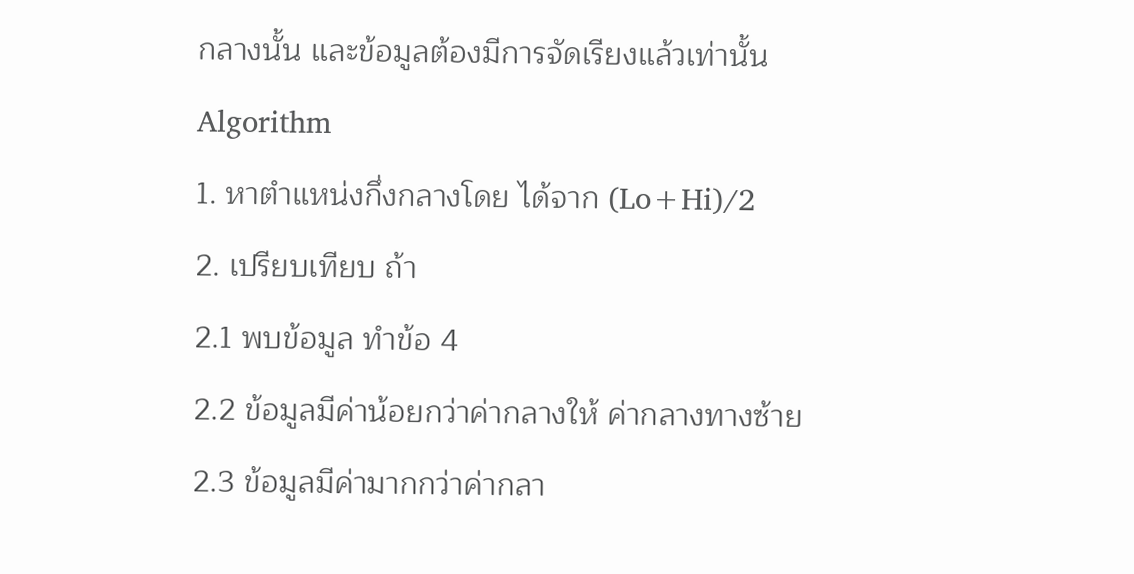กลางนั้น และข้อมูลต้องมีการจัดเรียงแล้วเท่านั้น
Algorithm
1. หาตำแหน่งกึ่งกลางโดย ได้จาก (Lo+Hi)/2
2. เปรียบเทียบ ถ้า
2.1 พบข้อมูล ทำข้อ 4
2.2 ข้อมูลมีค่าน้อยกว่าค่ากลางให้ ค่ากลางทางซ้าย
2.3 ข้อมูลมีค่ามากกว่าค่ากลา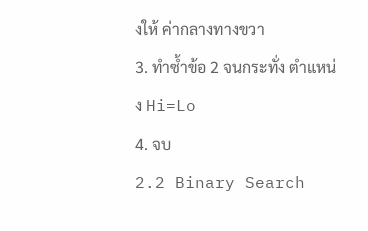งให้ ค่ากลางทางขวา
3. ทำซ้ำข้อ 2 จนกระทั่ง ตำแหน่ง Hi=Lo
4. จบ
2.2 Binary Search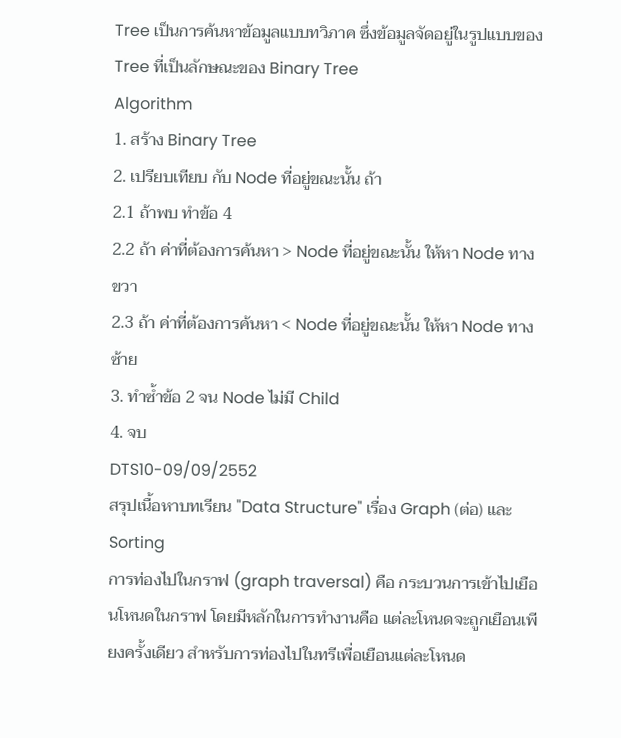Tree เป็นการค้นหาข้อมูลแบบทวิภาค ซึ่งข้อมูลจัดอยู่ในรูปแบบของ Tree ที่เป็นลักษณะของ Binary Tree
Algorithm
1. สร้าง Binary Tree
2. เปรียบเทียบ กับ Node ที่อยู่ขณะนั้น ถ้า
2.1 ถ้าพบ ทำข้อ 4
2.2 ถ้า ค่าที่ต้องการค้นหา > Node ที่อยู่ขณะนั้น ให้หา Node ทางขวา
2.3 ถ้า ค่าที่ต้องการค้นหา < Node ที่อยู่ขณะนั้น ให้หา Node ทางซ้าย
3. ทำซ้ำข้อ 2 จน Node ไม่มี Child
4. จบ
DTS10-09/09/2552
สรุปเนื้อหาบทเรียน "Data Structure" เรื่อง Graph (ต่อ) และ Sorting
การท่องไปในกราฟ (graph traversal) คือ กระบวนการเข้าไปเยือนโหนดในกราฟ โดยมีหลักในการทำงานคือ แต่ละโหนดจะถูกเยือนเพียงครั้งเดียว สำหรับการท่องไปในทรีเพื่อเยือนแต่ละโหนด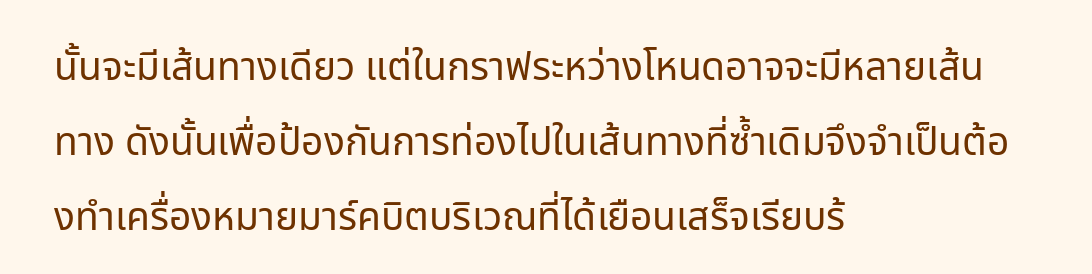นั้นจะมีเส้นทางเดียว แต่ในกราฟระหว่างโหนดอาจจะมีหลายเส้นทาง ดังนั้นเพื่อป้องกันการท่องไปในเส้นทางที่ซ้ำเดิมจึงจำเป็นต้องทำเครื่องหมายมาร์คบิตบริเวณที่ได้เยือนเสร็จเรียบร้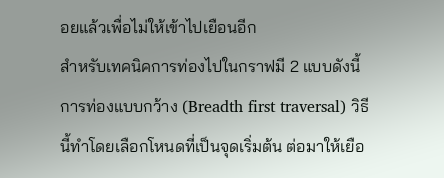อยแล้วเพื่อไม่ให้เข้าไปเยือนอีก
สำหรับเทคนิคการท่องไปในกราฟมี 2 แบบดังนี้
การท่องแบบกว้าง (Breadth first traversal) วิธีนี้ทำโดยเลือกโหนดที่เป็นจุดเริ่มต้น ต่อมาให้เยือ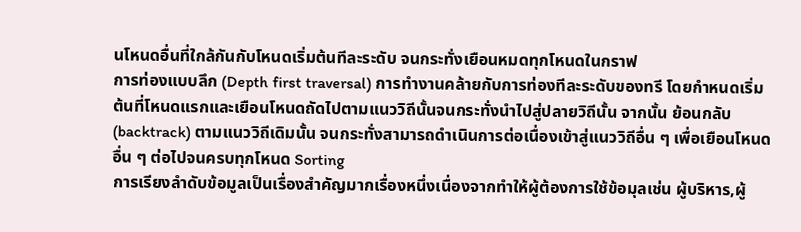นโหนดอื่นที่ใกล้กันกับโหนดเริ่มต้นทีละระดับ จนกระทั่งเยือนหมดทุกโหนดในกราฟ
การท่องแบบลึก (Depth first traversal) การทำงานคล้ายกับการท่องทีละระดับของทรี โดยกำหนดเริ่มต้นที่โหนดแรกและเยือนโหนดถัดไปตามแนววิถีนั้นจนกระทั่งนำไปสู่ปลายวิถีนั้น จากนั้น ย้อนกลับ (backtrack) ตามแนววิถีเดิมนั้น จนกระทั่งสามารถดำเนินการต่อเนื่องเข้าสู่แนววิถีอื่น ๆ เพื่อเยือนโหนดอื่น ๆ ต่อไปจนครบทุกโหนด Sorting
การเรียงลำดับข้อมูลเป็นเรื่องสำคัญมากเรื่องหนึ่งเนื่องจากทำให้ผู้ต้องการใช้ข้อมุลเช่น ผู้บริหาร,ผู้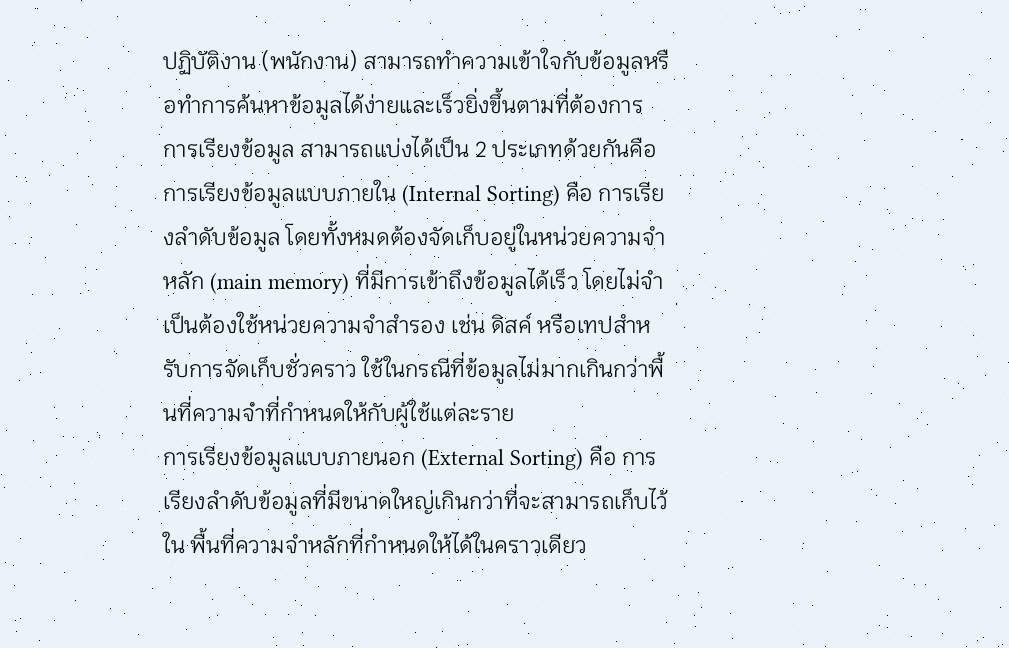ปฏิบัติงาน (พนักงาน) สามารถทำความเข้าใจกับข้อมูลหรือทำการค้นหาข้อมูลได้ง่ายและเร็วยิ่งขึ้นตามที่ต้องการ
การเรียงข้อมูล สามารถแบ่งได้เป็น 2 ประเภทด้วยกันคือ
การเรียงข้อมูลแบบภายใน (Internal Sorting) คือ การเรียงลำดับข้อมูล โดยทั้งหมดต้องจัดเก็บอยู่ในหน่วยความจำหลัก (main memory) ที่มีการเข้าถึงข้อมูลได้เร็ว โดยไม่จำเป็นต้องใช้หน่วยความจำสำรอง เช่น ดิสค์ หรือเทปสำหรับการจัดเก็บชั่วคราว ใช้ในกรณีที่ข้อมูลไม่มากเกินกว่าพื้นที่ความจำที่กำหนดให้กับผู้ใช้แต่ละราย
การเรียงข้อมูลแบบภายนอก (External Sorting) คือ การ เรียงลำดับข้อมูลที่มีขนาดใหญ่เกินกว่าที่จะสามารถเก็บไว้ใน พื้นที่ความจำหลักที่กำหนดให้ได้ในคราวเดียว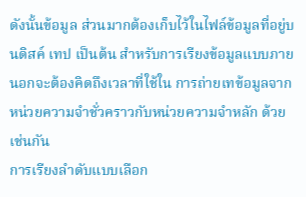ดังนั้นข้อมูล ส่วนมากต้องเก็บไว้ในไฟล์ข้อมูลที่อยู่บนดิสค์ เทป เป็นต้น สำหรับการเรียงข้อมูลแบบภายนอกจะต้องคิดถึงเวลาที่ใช้ใน การถ่ายเทข้อมูลจากหน่วยความจำชั่วคราวกับหน่วยความจำหลัก ด้วยเช่นกัน
การเรียงลำดับแบบเลือก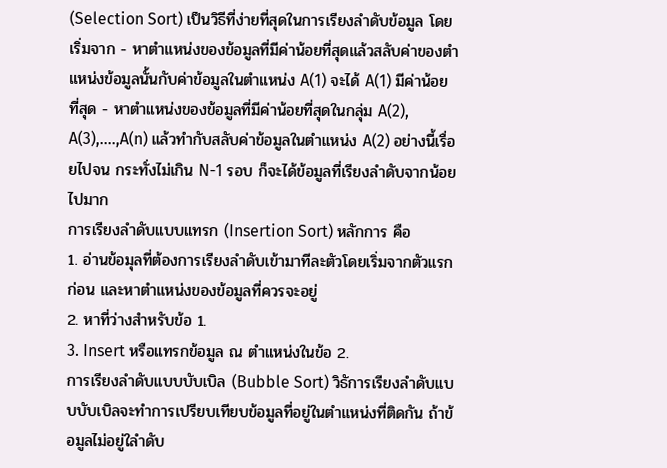(Selection Sort) เป็นวิธีที่ง่ายที่สุดในการเรียงลำดับข้อมูล โดยเริ่มจาก - หาตำแหน่งของข้อมูลที่มีค่าน้อยที่สุดแล้วสลับค่าของตำแหน่งข้อมูลนั้นกับค่าข้อมูลในตำแหน่ง A(1) จะได้ A(1) มีค่าน้อยที่สุด - หาตำแหน่งของข้อมูลที่มีค่าน้อยที่สุดในกลุ่ม A(2), A(3),....,A(n) แล้วทำกับสลับค่าข้อมูลในตำแหน่ง A(2) อย่างนี้เรื่อยไปจน กระทั่งไม่เกิน N-1 รอบ ก็จะได้ข้อมูลที่เรียงลำดับจากน้อยไปมาก
การเรียงลำดับแบบแทรก (Insertion Sort) หลักการ คือ
1. อ่านข้อมุลที่ต้องการเรียงลำดับเข้ามาทีละตัวโดยเริ่มจากตัวแรกก่อน และหาตำแหน่งของข้อมูลที่ควรจะอยู่
2. หาที่ว่างสำหรับข้อ 1.
3. Insert หรือแทรกข้อมูล ณ ตำแหน่งในข้อ 2.
การเรียงลำดับแบบบับเบิล (Bubble Sort) วิธัการเรียงลำดับแบบบับเบิลจะทำการเปรียบเทียบข้อมูลที่อยู่ในตำแหน่งที่ติดกัน ถ้าข้อมูลไม่อยู่ใลำดับ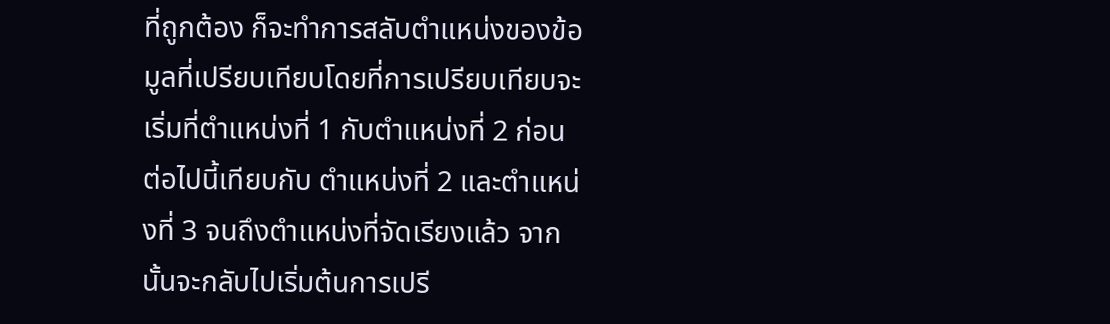ที่ถูกต้อง ก็จะทำการสลับตำแหน่งของข้อมูลที่เปรียบเทียบโดยที่การเปรียบเทียบจะเริ่มที่ตำแหน่งที่ 1 กับตำแหน่งที่ 2 ก่อน ต่อไปนี้เทียบกับ ตำแหน่งที่ 2 และตำแหน่งที่ 3 จนถึงตำแหน่งที่จัดเรียงแล้ว จากนั้นจะกลับไปเริ่มต้นการเปรี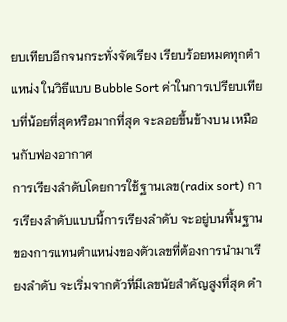ยบเทียบอีกจนกระทั่งจัดเรียง เรียบร้อยหมดทุกตำแหน่ง ในวิธีแบบ Bubble Sort ค่าในการเปรียบเทียบที่น้อยที่สุดหรือมากที่สุด จะลอยขึ้นข้างบน เหมือนกับฟองอากาศ
การเรียงลำดับโดยการใช้ฐานเลข(radix sort) การเรียงลำดับแบบนี้การเรียงลำดับ จะอยู่บนพื้นฐานของการแทนตำแหน่งของตัวเลขที่ต้องการนำมาเรียงลำดับ จะเริ่มจากตัวที่มีเลขนัยสำคัญสูงที่สุด ดำ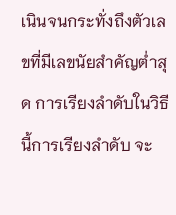เนินจนกระทั่งถึงตัวเลขที่มีเลขนัยสำคัญต่ำสุด การเรียงลำดับในวิธีนี้การเรียงลำดับ จะ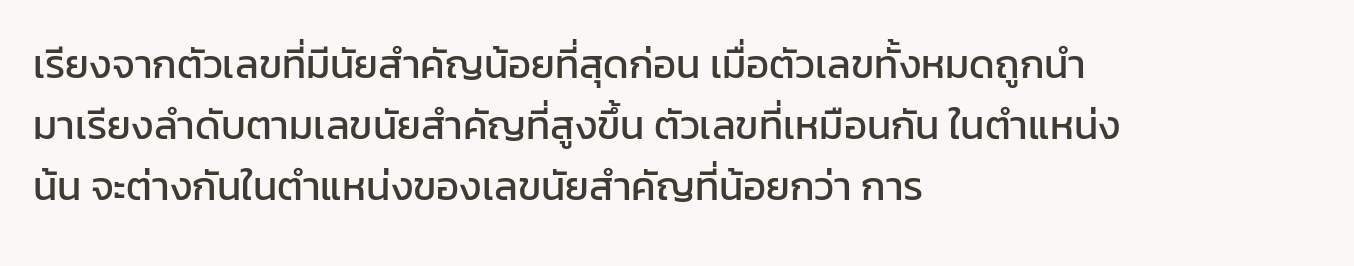เรียงจากตัวเลขที่มีนัยสำคัญน้อยที่สุดก่อน เมื่อตัวเลขทั้งหมดถูกนำมาเรียงลำดับตามเลขนัยสำคัญที่สูงขึ้น ตัวเลขที่เหมือนกัน ในตำแหน่งน้น จะต่างกันในตำแหน่งของเลขนัยสำคัญที่น้อยกว่า การ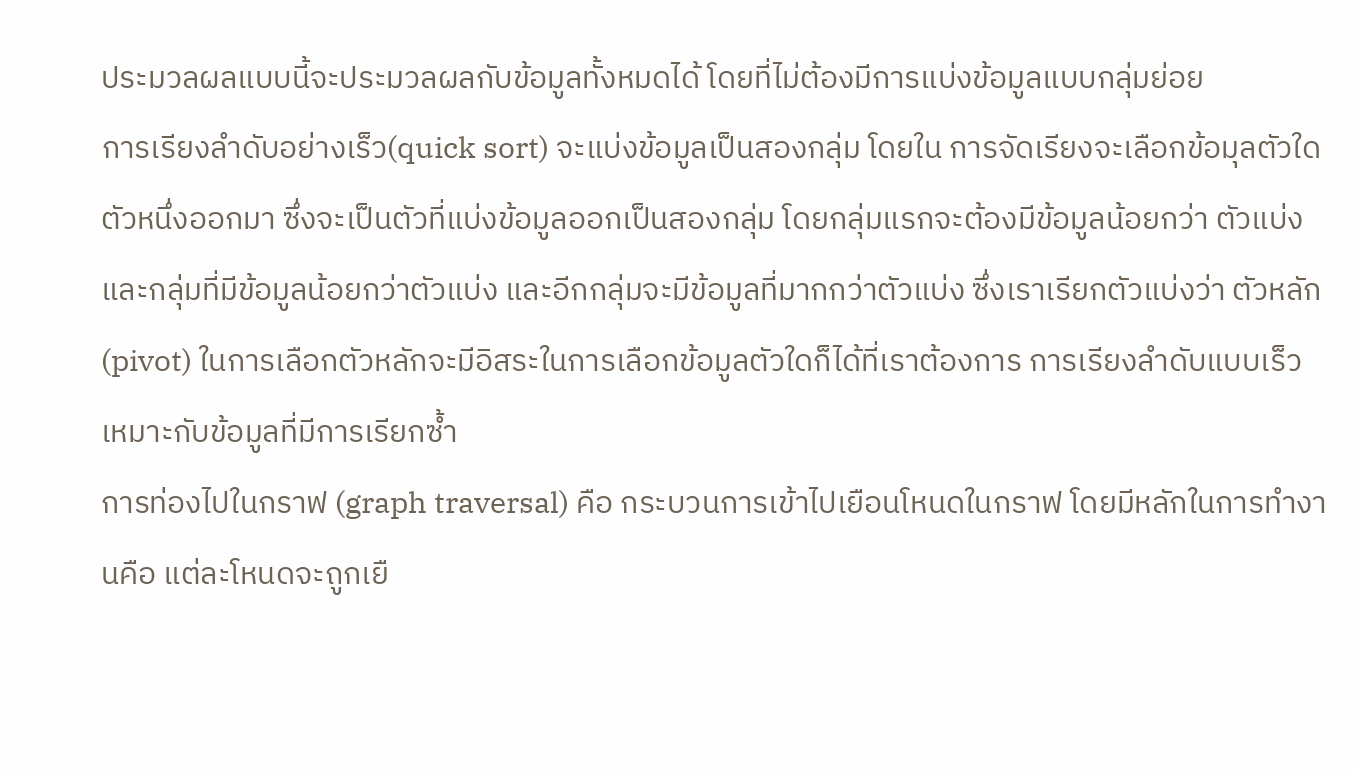ประมวลผลแบบนี้จะประมวลผลกับข้อมูลทั้งหมดได้ โดยที่ไม่ต้องมีการแบ่งข้อมูลแบบกลุ่มย่อย
การเรียงลำดับอย่างเร็ว(quick sort) จะแบ่งข้อมูลเป็นสองกลุ่ม โดยใน การจัดเรียงจะเลือกข้อมุลตัวใดตัวหนึ่งออกมา ซึ่งจะเป็นตัวที่แบ่งข้อมูลออกเป็นสองกลุ่ม โดยกลุ่มแรกจะต้องมีข้อมูลน้อยกว่า ตัวแบ่ง และกลุ่มที่มีข้อมูลน้อยกว่าตัวแบ่ง และอีกกลุ่มจะมีข้อมูลที่มากกว่าตัวแบ่ง ซึ่งเราเรียกตัวแบ่งว่า ตัวหลัก(pivot) ในการเลือกตัวหลักจะมีอิสระในการเลือกข้อมูลตัวใดก็ได้ที่เราต้องการ การเรียงลำดับแบบเร็วเหมาะกับข้อมูลที่มีการเรียกซ้ำ
การท่องไปในกราฟ (graph traversal) คือ กระบวนการเข้าไปเยือนโหนดในกราฟ โดยมีหลักในการทำงานคือ แต่ละโหนดจะถูกเยื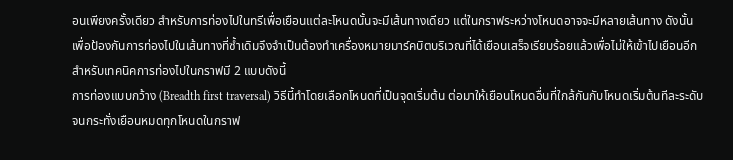อนเพียงครั้งเดียว สำหรับการท่องไปในทรีเพื่อเยือนแต่ละโหนดนั้นจะมีเส้นทางเดียว แต่ในกราฟระหว่างโหนดอาจจะมีหลายเส้นทาง ดังนั้นเพื่อป้องกันการท่องไปในเส้นทางที่ซ้ำเดิมจึงจำเป็นต้องทำเครื่องหมายมาร์คบิตบริเวณที่ได้เยือนเสร็จเรียบร้อยแล้วเพื่อไม่ให้เข้าไปเยือนอีก
สำหรับเทคนิคการท่องไปในกราฟมี 2 แบบดังนี้
การท่องแบบกว้าง (Breadth first traversal) วิธีนี้ทำโดยเลือกโหนดที่เป็นจุดเริ่มต้น ต่อมาให้เยือนโหนดอื่นที่ใกล้กันกับโหนดเริ่มต้นทีละระดับ จนกระทั่งเยือนหมดทุกโหนดในกราฟ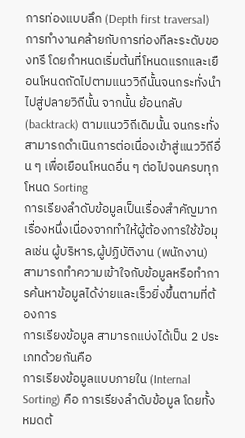การท่องแบบลึก (Depth first traversal) การทำงานคล้ายกับการท่องทีละระดับของทรี โดยกำหนดเริ่มต้นที่โหนดแรกและเยือนโหนดถัดไปตามแนววิถีนั้นจนกระทั่งนำไปสู่ปลายวิถีนั้น จากนั้น ย้อนกลับ (backtrack) ตามแนววิถีเดิมนั้น จนกระทั่งสามารถดำเนินการต่อเนื่องเข้าสู่แนววิถีอื่น ๆ เพื่อเยือนโหนดอื่น ๆ ต่อไปจนครบทุกโหนด Sorting
การเรียงลำดับข้อมูลเป็นเรื่องสำคัญมากเรื่องหนึ่งเนื่องจากทำให้ผู้ต้องการใช้ข้อมุลเช่น ผู้บริหาร,ผู้ปฏิบัติงาน (พนักงาน) สามารถทำความเข้าใจกับข้อมูลหรือทำการค้นหาข้อมูลได้ง่ายและเร็วยิ่งขึ้นตามที่ต้องการ
การเรียงข้อมูล สามารถแบ่งได้เป็น 2 ประเภทด้วยกันคือ
การเรียงข้อมูลแบบภายใน (Internal Sorting) คือ การเรียงลำดับข้อมูล โดยทั้งหมดต้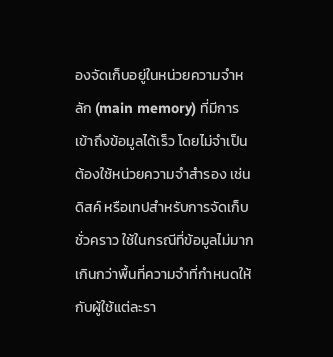องจัดเก็บอยู่ในหน่วยความจำหลัก (main memory) ที่มีการเข้าถึงข้อมูลได้เร็ว โดยไม่จำเป็นต้องใช้หน่วยความจำสำรอง เช่น ดิสค์ หรือเทปสำหรับการจัดเก็บชั่วคราว ใช้ในกรณีที่ข้อมูลไม่มากเกินกว่าพื้นที่ความจำที่กำหนดให้กับผู้ใช้แต่ละรา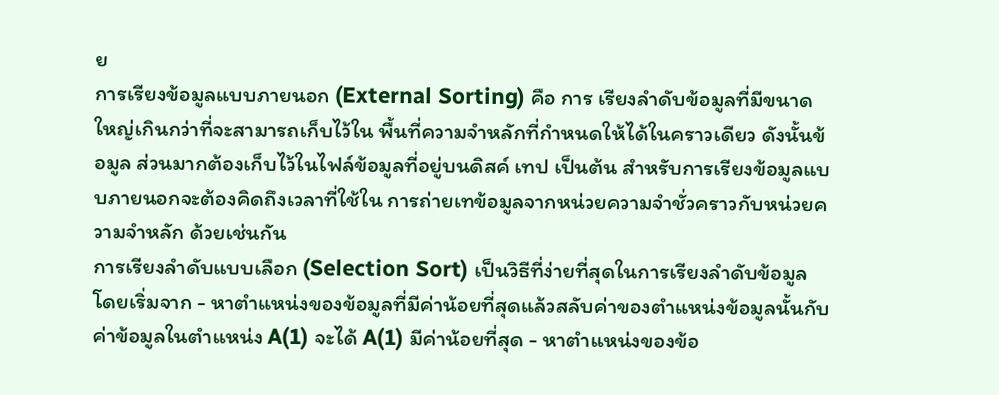ย
การเรียงข้อมูลแบบภายนอก (External Sorting) คือ การ เรียงลำดับข้อมูลที่มีขนาดใหญ่เกินกว่าที่จะสามารถเก็บไว้ใน พื้นที่ความจำหลักที่กำหนดให้ได้ในคราวเดียว ดังนั้นข้อมูล ส่วนมากต้องเก็บไว้ในไฟล์ข้อมูลที่อยู่บนดิสค์ เทป เป็นต้น สำหรับการเรียงข้อมูลแบบภายนอกจะต้องคิดถึงเวลาที่ใช้ใน การถ่ายเทข้อมูลจากหน่วยความจำชั่วคราวกับหน่วยความจำหลัก ด้วยเช่นกัน
การเรียงลำดับแบบเลือก (Selection Sort) เป็นวิธีที่ง่ายที่สุดในการเรียงลำดับข้อมูล โดยเริ่มจาก - หาตำแหน่งของข้อมูลที่มีค่าน้อยที่สุดแล้วสลับค่าของตำแหน่งข้อมูลนั้นกับค่าข้อมูลในตำแหน่ง A(1) จะได้ A(1) มีค่าน้อยที่สุด - หาตำแหน่งของข้อ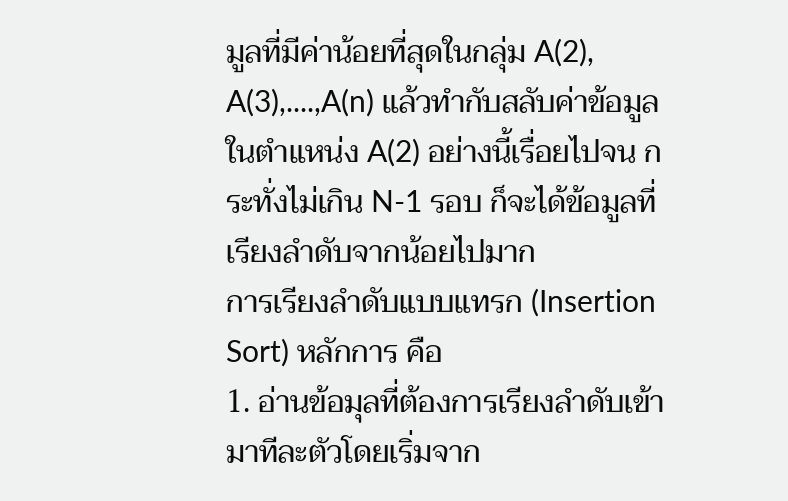มูลที่มีค่าน้อยที่สุดในกลุ่ม A(2), A(3),....,A(n) แล้วทำกับสลับค่าข้อมูลในตำแหน่ง A(2) อย่างนี้เรื่อยไปจน กระทั่งไม่เกิน N-1 รอบ ก็จะได้ข้อมูลที่เรียงลำดับจากน้อยไปมาก
การเรียงลำดับแบบแทรก (Insertion Sort) หลักการ คือ
1. อ่านข้อมุลที่ต้องการเรียงลำดับเข้ามาทีละตัวโดยเริ่มจาก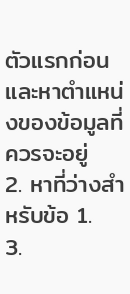ตัวแรกก่อน และหาตำแหน่งของข้อมูลที่ควรจะอยู่
2. หาที่ว่างสำหรับข้อ 1.
3.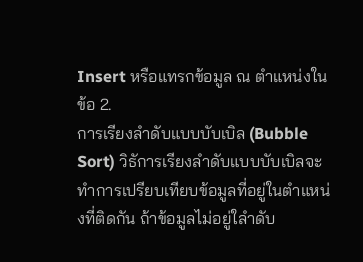Insert หรือแทรกข้อมูล ณ ตำแหน่งในข้อ 2.
การเรียงลำดับแบบบับเบิล (Bubble Sort) วิธัการเรียงลำดับแบบบับเบิลจะทำการเปรียบเทียบข้อมูลที่อยู่ในตำแหน่งที่ติดกัน ถ้าข้อมูลไม่อยู่ใลำดับ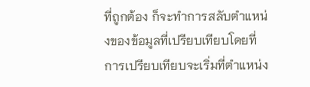ที่ถูกต้อง ก็จะทำการสลับตำแหน่งของข้อมูลที่เปรียบเทียบโดยที่การเปรียบเทียบจะเริ่มที่ตำแหน่ง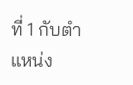ที่ 1 กับตำแหน่ง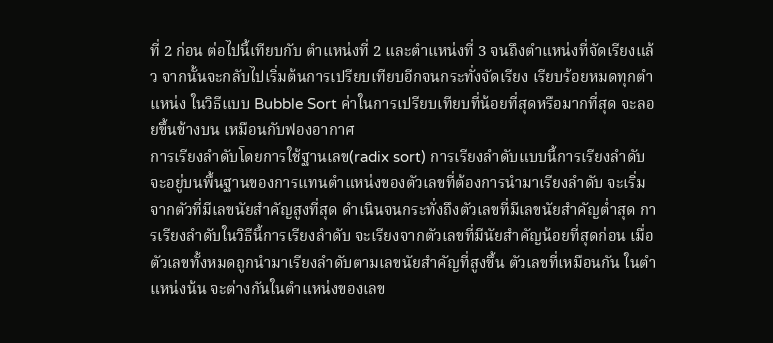ที่ 2 ก่อน ต่อไปนี้เทียบกับ ตำแหน่งที่ 2 และตำแหน่งที่ 3 จนถึงตำแหน่งที่จัดเรียงแล้ว จากนั้นจะกลับไปเริ่มต้นการเปรียบเทียบอีกจนกระทั่งจัดเรียง เรียบร้อยหมดทุกตำแหน่ง ในวิธีแบบ Bubble Sort ค่าในการเปรียบเทียบที่น้อยที่สุดหรือมากที่สุด จะลอยขึ้นข้างบน เหมือนกับฟองอากาศ
การเรียงลำดับโดยการใช้ฐานเลข(radix sort) การเรียงลำดับแบบนี้การเรียงลำดับ จะอยู่บนพื้นฐานของการแทนตำแหน่งของตัวเลขที่ต้องการนำมาเรียงลำดับ จะเริ่มจากตัวที่มีเลขนัยสำคัญสูงที่สุด ดำเนินจนกระทั่งถึงตัวเลขที่มีเลขนัยสำคัญต่ำสุด การเรียงลำดับในวิธีนี้การเรียงลำดับ จะเรียงจากตัวเลขที่มีนัยสำคัญน้อยที่สุดก่อน เมื่อตัวเลขทั้งหมดถูกนำมาเรียงลำดับตามเลขนัยสำคัญที่สูงขึ้น ตัวเลขที่เหมือนกัน ในตำแหน่งน้น จะต่างกันในตำแหน่งของเลข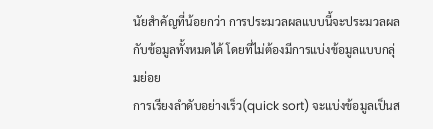นัยสำคัญที่น้อยกว่า การประมวลผลแบบนี้จะประมวลผลกับข้อมูลทั้งหมดได้ โดยที่ไม่ต้องมีการแบ่งข้อมูลแบบกลุ่มย่อย
การเรียงลำดับอย่างเร็ว(quick sort) จะแบ่งข้อมูลเป็นส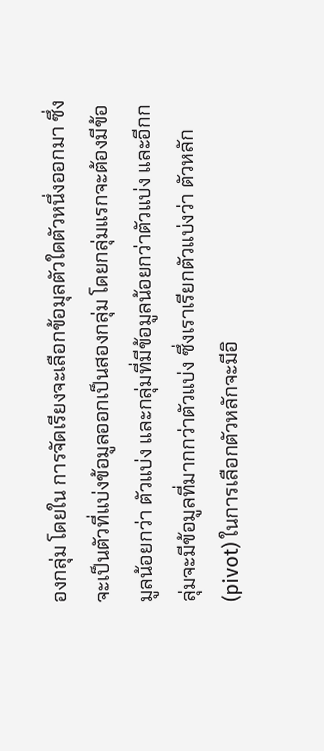องกลุ่ม โดยใน การจัดเรียงจะเลือกข้อมุลตัวใดตัวหนึ่งออกมา ซึ่งจะเป็นตัวที่แบ่งข้อมูลออกเป็นสองกลุ่ม โดยกลุ่มแรกจะต้องมีข้อมูลน้อยกว่า ตัวแบ่ง และกลุ่มที่มีข้อมูลน้อยกว่าตัวแบ่ง และอีกกลุ่มจะมีข้อมูลที่มากกว่าตัวแบ่ง ซึ่งเราเรียกตัวแบ่งว่า ตัวหลัก(pivot) ในการเลือกตัวหลักจะมีอิ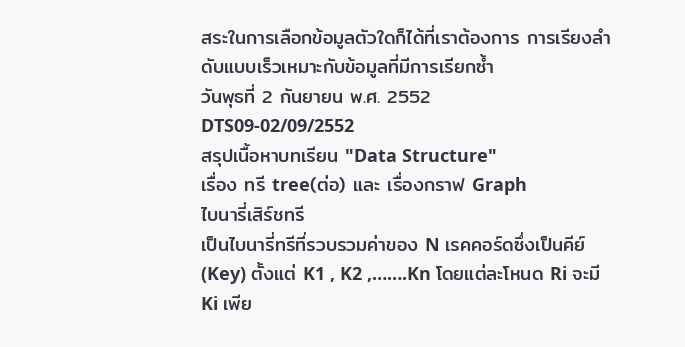สระในการเลือกข้อมูลตัวใดก็ได้ที่เราต้องการ การเรียงลำดับแบบเร็วเหมาะกับข้อมูลที่มีการเรียกซ้ำ
วันพุธที่ 2 กันยายน พ.ศ. 2552
DTS09-02/09/2552
สรุปเนื้อหาบทเรียน "Data Structure"
เรื่อง ทรี tree(ต่อ) และ เรื่องกราฟ Graph
ไบนารี่เสิร์ชทรี
เป็นไบนารี่ทรีที่รวบรวมค่าของ N เรคคอร์ดซึ่งเป็นคีย์ (Key) ตั้งแต่ K1 , K2 ,…….Kn โดยแต่ละโหนด Ri จะมี Ki เพีย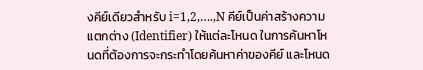งคีย์เดียวสำหรับ i=1,2,….,N คีย์เป็นค่าสร้างความแตกต่าง (Identifier) ให้แต่ละโหนด ในการค้นหาโหนดที่ต้องการจะกระทำโดยค้นหาค่าของคีย์ และโหนด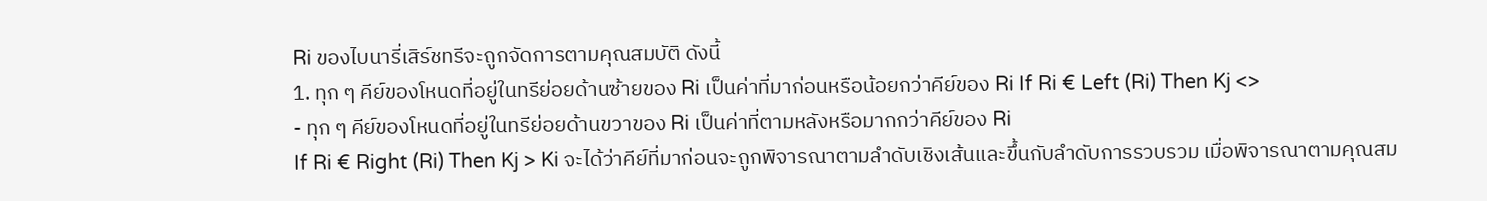Ri ของไบนารี่เสิร์ชทรีจะถูกจัดการตามคุณสมบัติ ดังนี้
1. ทุก ๆ คีย์ของโหนดที่อยู่ในทรีย่อยด้านซ้ายของ Ri เป็นค่าที่มาก่อนหรือน้อยกว่าคีย์ของ Ri If Ri € Left (Ri) Then Kj <>
- ทุก ๆ คีย์ของโหนดที่อยู่ในทรีย่อยด้านขวาของ Ri เป็นค่าที่ตามหลังหรือมากกว่าคีย์ของ Ri
If Ri € Right (Ri) Then Kj > Ki จะได้ว่าคีย์ที่มาก่อนจะถูกพิจารณาตามลำดับเชิงเส้นและขึ้นกับลำดับการรวบรวม เมื่อพิจารณาตามคุณสม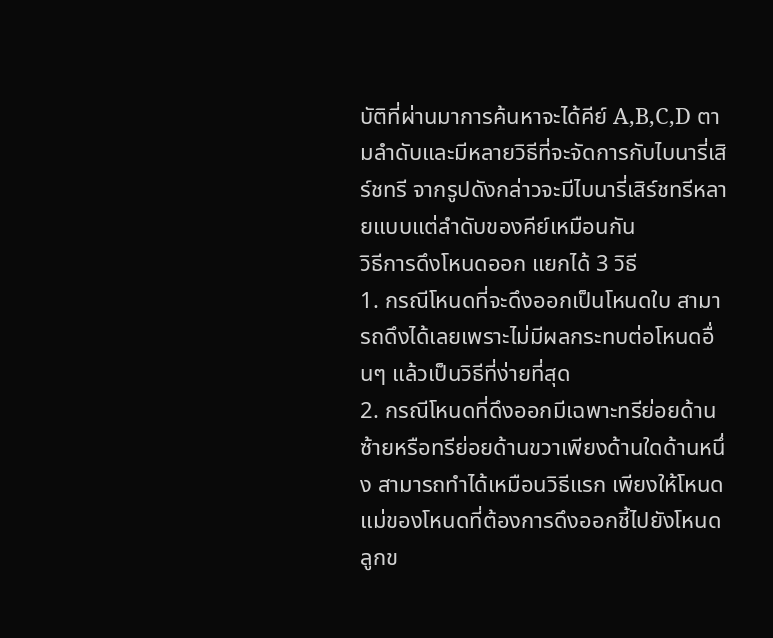บัติที่ผ่านมาการค้นหาจะได้คีย์ A,B,C,D ตามลำดับและมีหลายวิธีที่จะจัดการกับไบนารี่เสิร์ชทรี จากรูปดังกล่าวจะมีไบนารี่เสิร์ชทรีหลายแบบแต่ลำดับของคีย์เหมือนกัน
วิธีการดึงโหนดออก แยกได้ 3 วิธี
1. กรณีโหนดที่จะดึงออกเป็นโหนดใบ สามารถดึงได้เลยเพราะไม่มีผลกระทบต่อโหนดอื่นๆ แล้วเป็นวิธีที่ง่ายที่สุด
2. กรณีโหนดที่ดึงออกมีเฉพาะทรีย่อยด้านซ้ายหรือทรีย่อยด้านขวาเพียงด้านใดด้านหนึ่ง สามารถทำได้เหมือนวิธีแรก เพียงให้โหนดแม่ของโหนดที่ต้องการดึงออกชี้ไปยังโหนดลูกข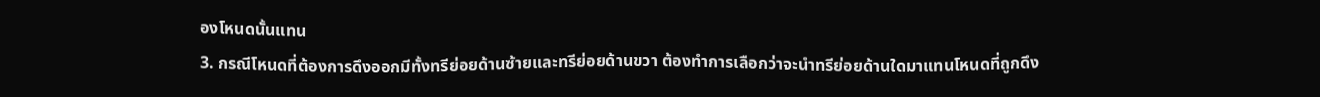องโหนดนั้นแทน
3. กรณีโหนดที่ต้องการดึงออกมีทั้งทรีย่อยด้านซ้ายและทรีย่อยด้านขวา ต้องทำการเลือกว่าจะนำทรีย่อยด้านใดมาแทนโหนดที่ถูกดึง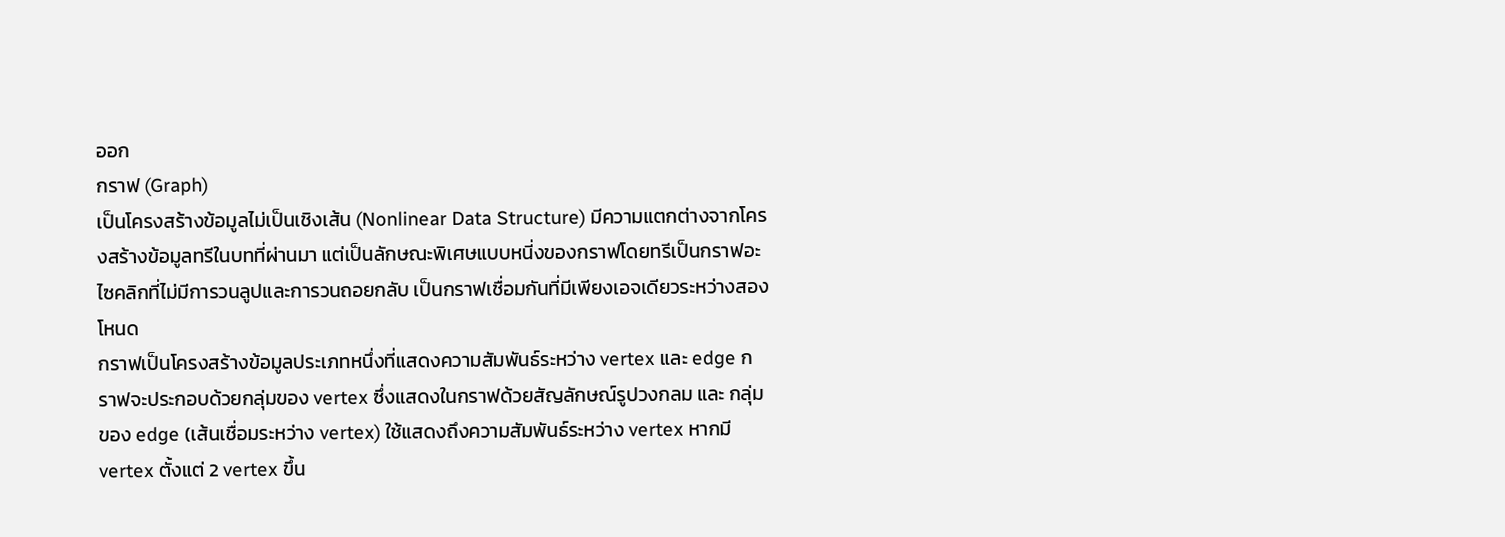ออก
กราฟ (Graph)
เป็นโครงสร้างข้อมูลไม่เป็นเชิงเส้น (Nonlinear Data Structure) มีความแตกต่างจากโครงสร้างข้อมูลทรีในบทที่ผ่านมา แต่เป็นลักษณะพิเศษแบบหนี่งของกราฟโดยทรีเป็นกราฟอะไซคลิกที่ไม่มีการวนลูปและการวนถอยกลับ เป็นกราฟเชื่อมกันที่มีเพียงเอจเดียวระหว่างสองโหนด
กราฟเป็นโครงสร้างข้อมูลประเภทหนึ่งที่แสดงความสัมพันธ์ระหว่าง vertex และ edge กราฟจะประกอบด้วยกลุ่มของ vertex ซึ่งแสดงในกราฟด้วยสัญลักษณ์รูปวงกลม และ กลุ่มของ edge (เส้นเชื่อมระหว่าง vertex) ใช้แสดงถึงความสัมพันธ์ระหว่าง vertex หากมี vertex ตั้งแต่ 2 vertex ขึ้น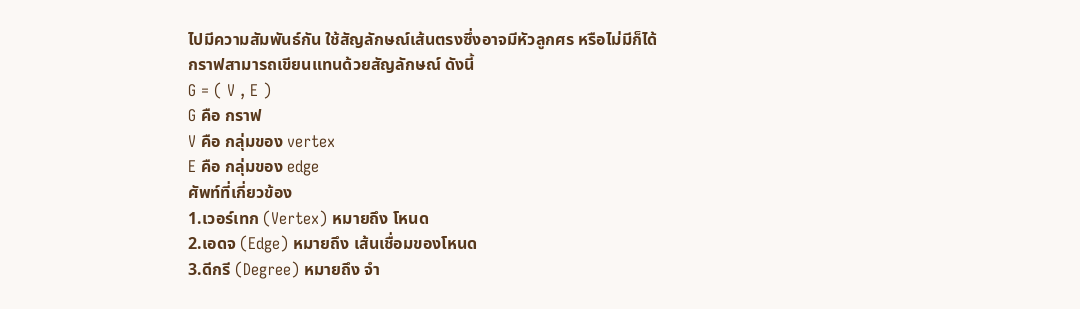ไปมีความสัมพันธ์กัน ใช้สัญลักษณ์เส้นตรงซึ่งอาจมีหัวลูกศร หรือไม่มีก็ได้
กราฟสามารถเขียนแทนด้วยสัญลักษณ์ ดังนี้
G = ( V , E )
G คือ กราฟ
V คือ กลุ่มของ vertex
E คือ กลุ่มของ edge
ศัพท์ที่เกี่ยวข้อง
1.เวอร์เทก (Vertex) หมายถึง โหนด
2.เอดจ (Edge) หมายถึง เส้นเชื่อมของโหนด
3.ดีกรี (Degree) หมายถึง จำ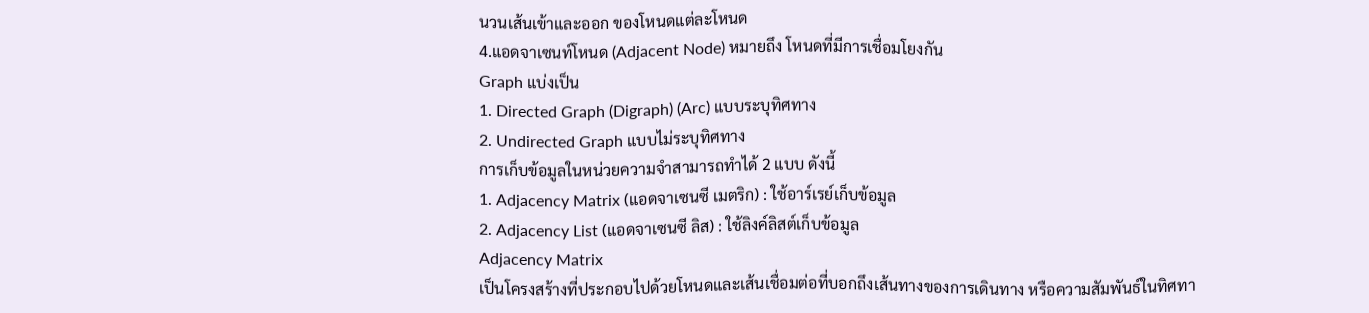นวนเส้นเข้าและออก ของโหนดแต่ละโหนด
4.แอดจาเซนท์โหนด (Adjacent Node) หมายถึง โหนดที่มีการเชื่อมโยงกัน
Graph แบ่งเป็น
1. Directed Graph (Digraph) (Arc) แบบระบุทิศทาง
2. Undirected Graph แบบไม่ระบุทิศทาง
การเก็บข้อมูลในหน่วยความจำสามารถทำได้ 2 แบบ ดังนี้
1. Adjacency Matrix (แอดจาเซนซี เมตริก) : ใช้อาร์เรย์เก็บข้อมูล
2. Adjacency List (แอดจาเซนซี ลิส) : ใช้ลิงค์ลิสต์เก็บข้อมูล
Adjacency Matrix
เป็นโครงสร้างที่ประกอบไปด้วยโหนดและเส้นเชื่อมต่อที่บอกถึงเส้นทางของการเดินทาง หรือความสัมพันธ์ในทิศทา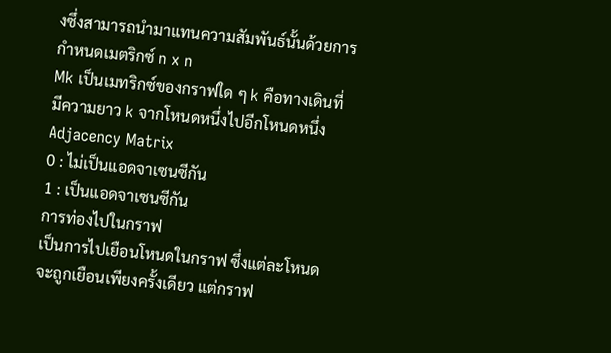งซึ่งสามารถนำมาแทนความสัมพันธ์นั้นด้วยการกำหนดเมตริกซ์ n x n
Mk เป็นเมทริกซ์ของกราฟใด ๆ k คือทางเดินที่มีความยาว k จากโหนดหนึ่งไปอีกโหนดหนึ่ง
Adjacency Matrix
0 : ไม่เป็นแอดจาเซนซีกัน
1 : เป็นแอดจาเซนซีกัน
การท่องไปในกราฟ
เป็นการไปเยือนโหนดในกราฟ ซึ่งแต่ละโหนดจะถูกเยือนเพียงครั้งเดียว แต่กราฟ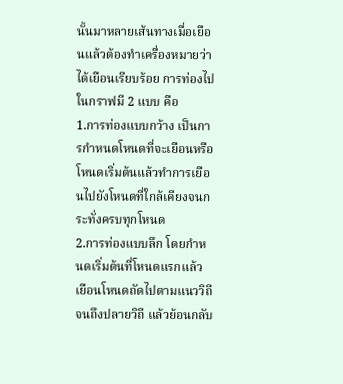นั้นมาหลายเส้นทางเมื่อเยือนแล้วต้องทำเครื่องหมายว่าได้เยือนเรียบร้อย การท่องไปในกราฟมี 2 แบบ คือ
1.การท่องแบบกว้าง เป็นการกำหนดโหนดที่จะเยือนหรือโหนดเริ่มต้นแล้วทำการเยือนไปยังโหนดที่ใกล้เคียงจนกระทั่งครบทุกโหนด
2.การท่องแบบลึก โดยกำหนดเริ่มต้นที่โหนดแรกแล้วเยือนโหนดถัดไปตามแนววิถีจนถึงปลายวิถี แล้วย้อนกลับ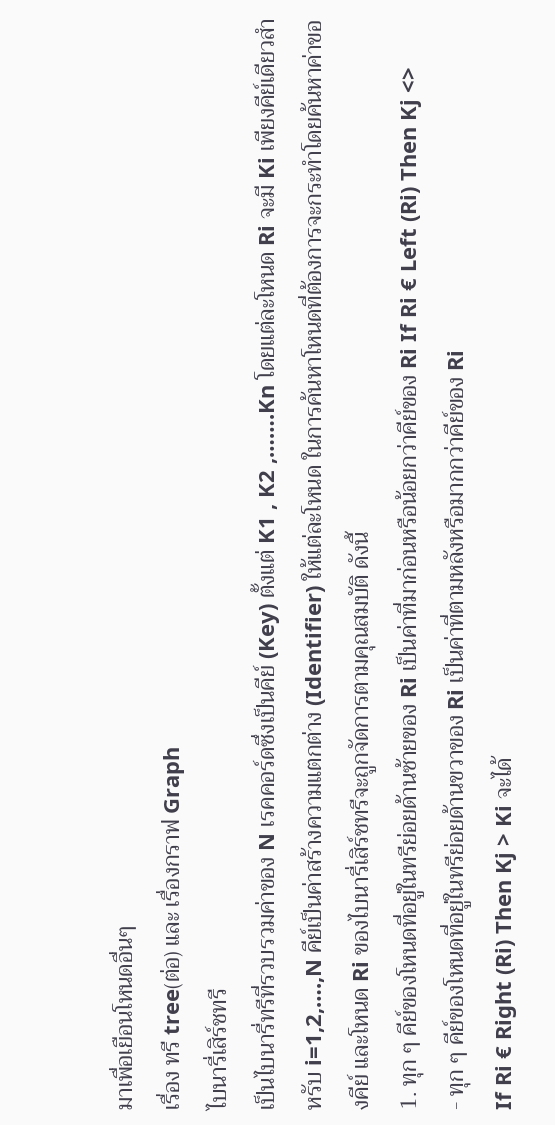มาเพื่อเยือนโหนดอื่นๆ
เรื่อง ทรี tree(ต่อ) และ เรื่องกราฟ Graph
ไบนารี่เสิร์ชทรี
เป็นไบนารี่ทรีที่รวบรวมค่าของ N เรคคอร์ดซึ่งเป็นคีย์ (Key) ตั้งแต่ K1 , K2 ,…….Kn โดยแต่ละโหนด Ri จะมี Ki เพียงคีย์เดียวสำหรับ i=1,2,….,N คีย์เป็นค่าสร้างความแตกต่าง (Identifier) ให้แต่ละโหนด ในการค้นหาโหนดที่ต้องการจะกระทำโดยค้นหาค่าของคีย์ และโหนด Ri ของไบนารี่เสิร์ชทรีจะถูกจัดการตามคุณสมบัติ ดังนี้
1. ทุก ๆ คีย์ของโหนดที่อยู่ในทรีย่อยด้านซ้ายของ Ri เป็นค่าที่มาก่อนหรือน้อยกว่าคีย์ของ Ri If Ri € Left (Ri) Then Kj <>
- ทุก ๆ คีย์ของโหนดที่อยู่ในทรีย่อยด้านขวาของ Ri เป็นค่าที่ตามหลังหรือมากกว่าคีย์ของ Ri
If Ri € Right (Ri) Then Kj > Ki จะได้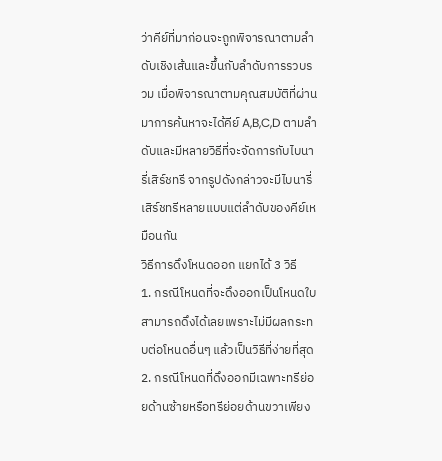ว่าคีย์ที่มาก่อนจะถูกพิจารณาตามลำดับเชิงเส้นและขึ้นกับลำดับการรวบรวม เมื่อพิจารณาตามคุณสมบัติที่ผ่านมาการค้นหาจะได้คีย์ A,B,C,D ตามลำดับและมีหลายวิธีที่จะจัดการกับไบนารี่เสิร์ชทรี จากรูปดังกล่าวจะมีไบนารี่เสิร์ชทรีหลายแบบแต่ลำดับของคีย์เหมือนกัน
วิธีการดึงโหนดออก แยกได้ 3 วิธี
1. กรณีโหนดที่จะดึงออกเป็นโหนดใบ สามารถดึงได้เลยเพราะไม่มีผลกระทบต่อโหนดอื่นๆ แล้วเป็นวิธีที่ง่ายที่สุด
2. กรณีโหนดที่ดึงออกมีเฉพาะทรีย่อยด้านซ้ายหรือทรีย่อยด้านขวาเพียง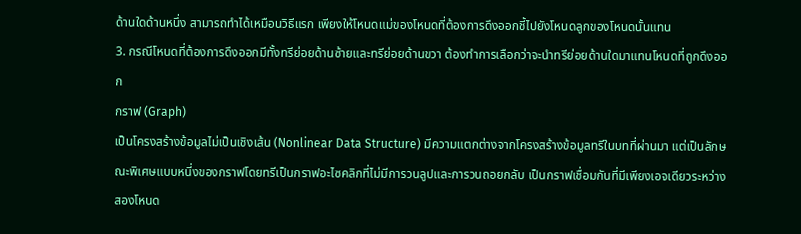ด้านใดด้านหนึ่ง สามารถทำได้เหมือนวิธีแรก เพียงให้โหนดแม่ของโหนดที่ต้องการดึงออกชี้ไปยังโหนดลูกของโหนดนั้นแทน
3. กรณีโหนดที่ต้องการดึงออกมีทั้งทรีย่อยด้านซ้ายและทรีย่อยด้านขวา ต้องทำการเลือกว่าจะนำทรีย่อยด้านใดมาแทนโหนดที่ถูกดึงออก
กราฟ (Graph)
เป็นโครงสร้างข้อมูลไม่เป็นเชิงเส้น (Nonlinear Data Structure) มีความแตกต่างจากโครงสร้างข้อมูลทรีในบทที่ผ่านมา แต่เป็นลักษณะพิเศษแบบหนี่งของกราฟโดยทรีเป็นกราฟอะไซคลิกที่ไม่มีการวนลูปและการวนถอยกลับ เป็นกราฟเชื่อมกันที่มีเพียงเอจเดียวระหว่างสองโหนด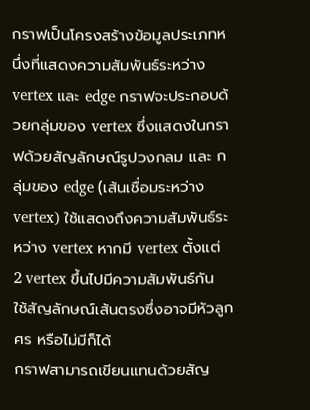กราฟเป็นโครงสร้างข้อมูลประเภทหนึ่งที่แสดงความสัมพันธ์ระหว่าง vertex และ edge กราฟจะประกอบด้วยกลุ่มของ vertex ซึ่งแสดงในกราฟด้วยสัญลักษณ์รูปวงกลม และ กลุ่มของ edge (เส้นเชื่อมระหว่าง vertex) ใช้แสดงถึงความสัมพันธ์ระหว่าง vertex หากมี vertex ตั้งแต่ 2 vertex ขึ้นไปมีความสัมพันธ์กัน ใช้สัญลักษณ์เส้นตรงซึ่งอาจมีหัวลูกศร หรือไม่มีก็ได้
กราฟสามารถเขียนแทนด้วยสัญ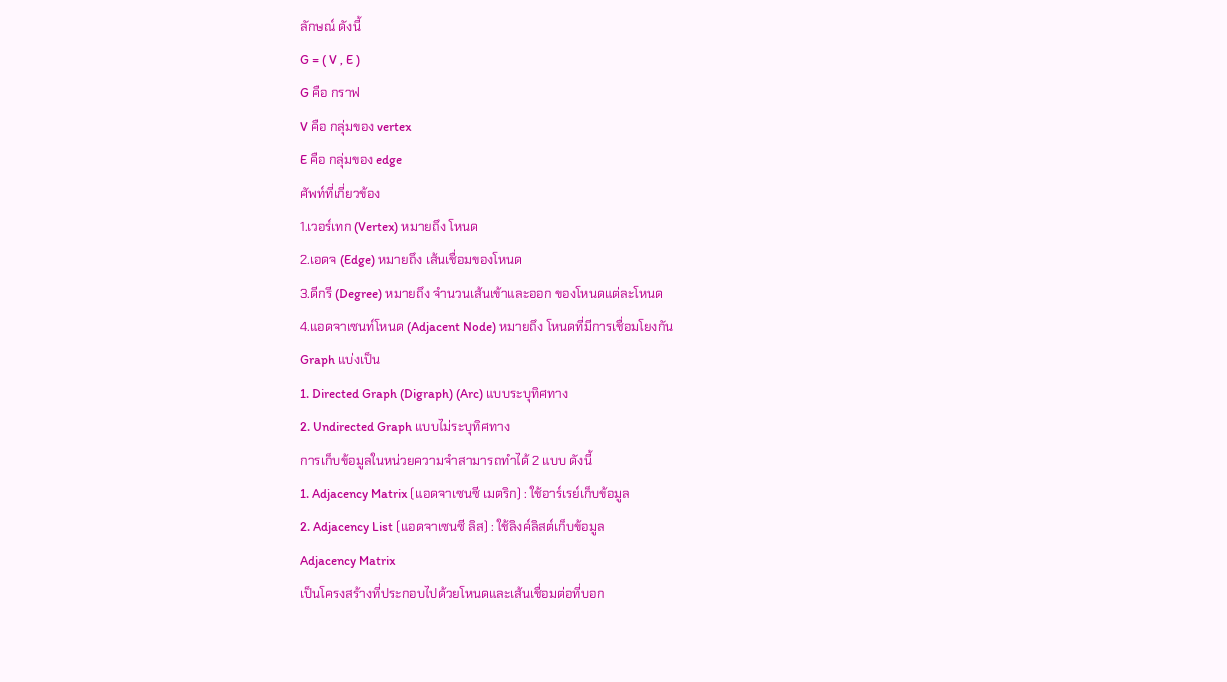ลักษณ์ ดังนี้
G = ( V , E )
G คือ กราฟ
V คือ กลุ่มของ vertex
E คือ กลุ่มของ edge
ศัพท์ที่เกี่ยวข้อง
1.เวอร์เทก (Vertex) หมายถึง โหนด
2.เอดจ (Edge) หมายถึง เส้นเชื่อมของโหนด
3.ดีกรี (Degree) หมายถึง จำนวนเส้นเข้าและออก ของโหนดแต่ละโหนด
4.แอดจาเซนท์โหนด (Adjacent Node) หมายถึง โหนดที่มีการเชื่อมโยงกัน
Graph แบ่งเป็น
1. Directed Graph (Digraph) (Arc) แบบระบุทิศทาง
2. Undirected Graph แบบไม่ระบุทิศทาง
การเก็บข้อมูลในหน่วยความจำสามารถทำได้ 2 แบบ ดังนี้
1. Adjacency Matrix (แอดจาเซนซี เมตริก) : ใช้อาร์เรย์เก็บข้อมูล
2. Adjacency List (แอดจาเซนซี ลิส) : ใช้ลิงค์ลิสต์เก็บข้อมูล
Adjacency Matrix
เป็นโครงสร้างที่ประกอบไปด้วยโหนดและเส้นเชื่อมต่อที่บอก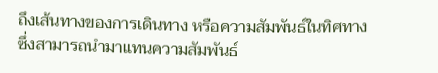ถึงเส้นทางของการเดินทาง หรือความสัมพันธ์ในทิศทางซึ่งสามารถนำมาแทนความสัมพันธ์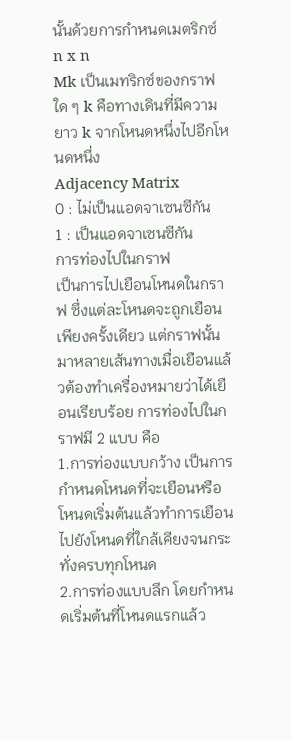นั้นด้วยการกำหนดเมตริกซ์ n x n
Mk เป็นเมทริกซ์ของกราฟใด ๆ k คือทางเดินที่มีความยาว k จากโหนดหนึ่งไปอีกโหนดหนึ่ง
Adjacency Matrix
0 : ไม่เป็นแอดจาเซนซีกัน
1 : เป็นแอดจาเซนซีกัน
การท่องไปในกราฟ
เป็นการไปเยือนโหนดในกราฟ ซึ่งแต่ละโหนดจะถูกเยือนเพียงครั้งเดียว แต่กราฟนั้นมาหลายเส้นทางเมื่อเยือนแล้วต้องทำเครื่องหมายว่าได้เยือนเรียบร้อย การท่องไปในกราฟมี 2 แบบ คือ
1.การท่องแบบกว้าง เป็นการกำหนดโหนดที่จะเยือนหรือโหนดเริ่มต้นแล้วทำการเยือนไปยังโหนดที่ใกล้เคียงจนกระทั่งครบทุกโหนด
2.การท่องแบบลึก โดยกำหนดเริ่มต้นที่โหนดแรกแล้ว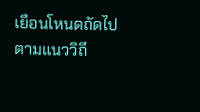เยือนโหนดถัดไปตามแนววิถี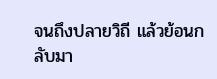จนถึงปลายวิถี แล้วย้อนกลับมา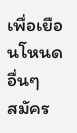เพื่อเยือนโหนดอื่นๆ
สมัคร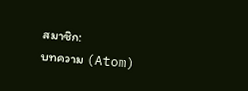สมาชิก:
บทความ (Atom)